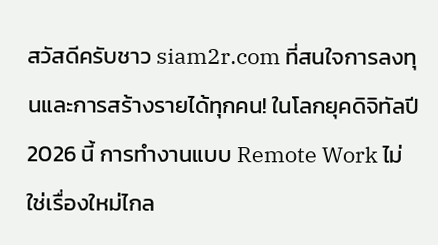สวัสดีครับชาว siam2r.com ที่สนใจการลงทุนและการสร้างรายได้ทุกคน! ในโลกยุคดิจิทัลปี 2026 นี้ การทำงานแบบ Remote Work ไม่ใช่เรื่องใหม่ไกล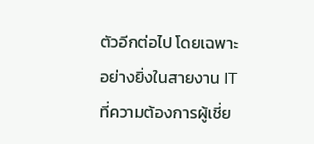ตัวอีกต่อไป โดยเฉพาะอย่างยิ่งในสายงาน IT ที่ความต้องการผู้เชี่ย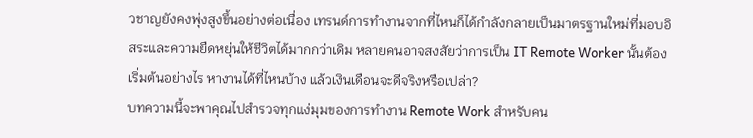วชาญยังคงพุ่งสูงขึ้นอย่างต่อเนื่อง เทรนด์การทำงานจากที่ไหนก็ได้กำลังกลายเป็นมาตรฐานใหม่ที่มอบอิสระและความยืดหยุ่นให้ชีวิตได้มากกว่าเดิม หลายคนอาจสงสัยว่าการเป็น IT Remote Worker นั้นต้องเริ่มต้นอย่างไร หางานได้ที่ไหนบ้าง แล้วเงินเดือนจะดีจริงหรือเปล่า?
บทความนี้จะพาคุณไปสำรวจทุกแง่มุมของการทำงาน Remote Work สำหรับคน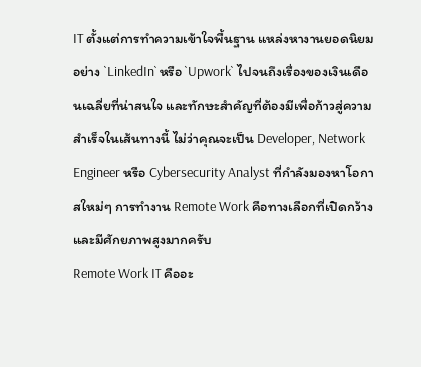IT ตั้งแต่การทำความเข้าใจพื้นฐาน แหล่งหางานยอดนิยมอย่าง `LinkedIn` หรือ `Upwork` ไปจนถึงเรื่องของเงินเดือนเฉลี่ยที่น่าสนใจ และทักษะสำคัญที่ต้องมีเพื่อก้าวสู่ความสำเร็จในเส้นทางนี้ ไม่ว่าคุณจะเป็น Developer, Network Engineer หรือ Cybersecurity Analyst ที่กำลังมองหาโอกาสใหม่ๆ การทำงาน Remote Work คือทางเลือกที่เปิดกว้างและมีศักยภาพสูงมากครับ
Remote Work IT คืออะ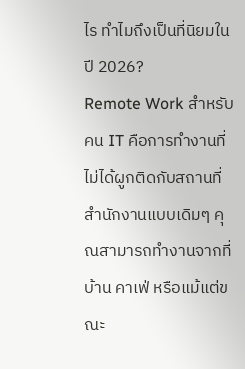ไร ทำไมถึงเป็นที่นิยมในปี 2026?
Remote Work สำหรับคน IT คือการทำงานที่ไม่ได้ผูกติดกับสถานที่สำนักงานแบบเดิมๆ คุณสามารถทำงานจากที่บ้าน คาเฟ่ หรือแม้แต่ขณะ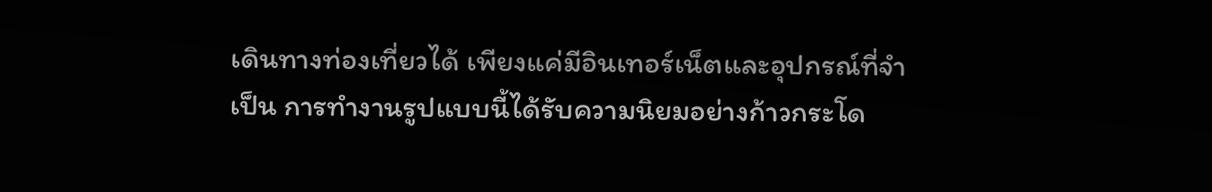เดินทางท่องเที่ยวได้ เพียงแค่มีอินเทอร์เน็ตและอุปกรณ์ที่จำเป็น การทำงานรูปแบบนี้ได้รับความนิยมอย่างก้าวกระโด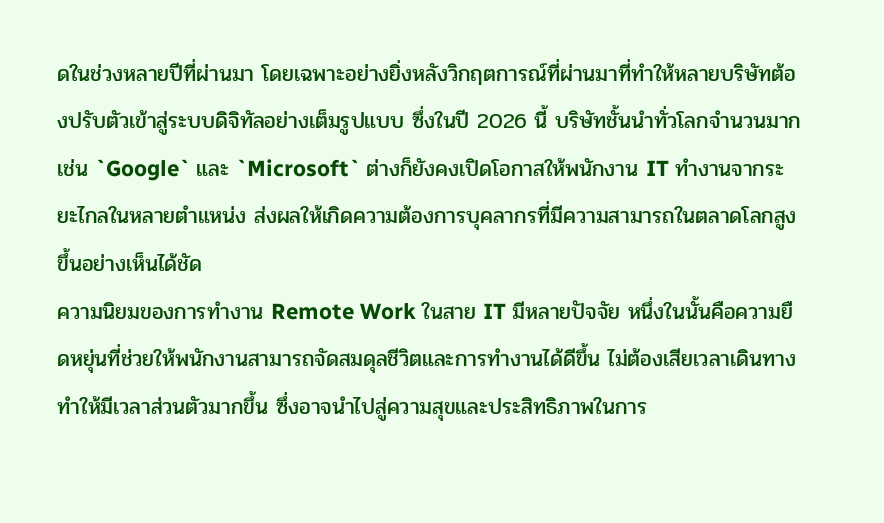ดในช่วงหลายปีที่ผ่านมา โดยเฉพาะอย่างยิ่งหลังวิกฤตการณ์ที่ผ่านมาที่ทำให้หลายบริษัทต้องปรับตัวเข้าสู่ระบบดิจิทัลอย่างเต็มรูปแบบ ซึ่งในปี 2026 นี้ บริษัทชั้นนำทั่วโลกจำนวนมาก เช่น `Google` และ `Microsoft` ต่างก็ยังคงเปิดโอกาสให้พนักงาน IT ทำงานจากระยะไกลในหลายตำแหน่ง ส่งผลให้เกิดความต้องการบุคลากรที่มีความสามารถในตลาดโลกสูงขึ้นอย่างเห็นได้ชัด
ความนิยมของการทำงาน Remote Work ในสาย IT มีหลายปัจจัย หนึ่งในนั้นคือความยืดหยุ่นที่ช่วยให้พนักงานสามารถจัดสมดุลชีวิตและการทำงานได้ดีขึ้น ไม่ต้องเสียเวลาเดินทาง ทำให้มีเวลาส่วนตัวมากขึ้น ซึ่งอาจนำไปสู่ความสุขและประสิทธิภาพในการ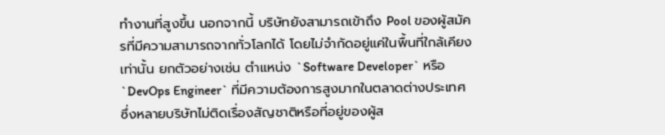ทำงานที่สูงขึ้น นอกจากนี้ บริษัทยังสามารถเข้าถึง Pool ของผู้สมัครที่มีความสามารถจากทั่วโลกได้ โดยไม่จำกัดอยู่แค่ในพื้นที่ใกล้เคียงเท่านั้น ยกตัวอย่างเช่น ตำแหน่ง `Software Developer` หรือ `DevOps Engineer` ที่มีความต้องการสูงมากในตลาดต่างประเทศ ซึ่งหลายบริษัทไม่ติดเรื่องสัญชาติหรือที่อยู่ของผู้ส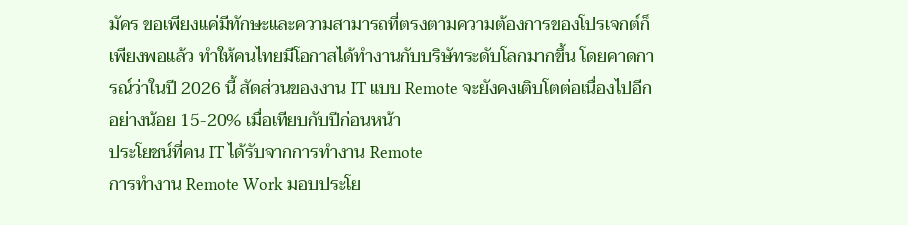มัคร ขอเพียงแค่มีทักษะและความสามารถที่ตรงตามความต้องการของโปรเจกต์ก็เพียงพอแล้ว ทำให้คนไทยมีโอกาสได้ทำงานกับบริษัทระดับโลกมากขึ้น โดยคาดการณ์ว่าในปี 2026 นี้ สัดส่วนของงาน IT แบบ Remote จะยังคงเติบโตต่อเนื่องไปอีกอย่างน้อย 15-20% เมื่อเทียบกับปีก่อนหน้า
ประโยชน์ที่คน IT ได้รับจากการทำงาน Remote
การทำงาน Remote Work มอบประโย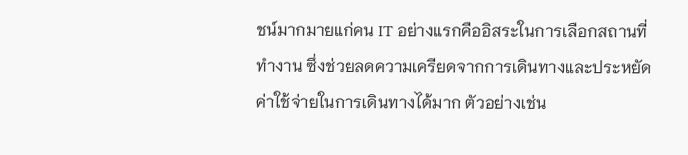ชน์มากมายแก่คน IT อย่างแรกคืออิสระในการเลือกสถานที่ทำงาน ซึ่งช่วยลดความเครียดจากการเดินทางและประหยัดค่าใช้จ่ายในการเดินทางได้มาก ตัวอย่างเช่น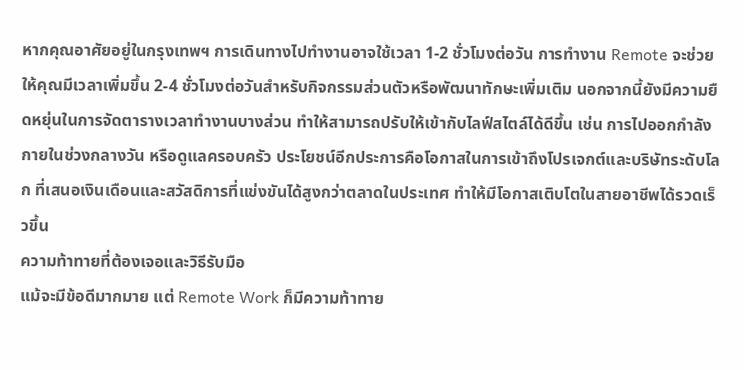หากคุณอาศัยอยู่ในกรุงเทพฯ การเดินทางไปทำงานอาจใช้เวลา 1-2 ชั่วโมงต่อวัน การทำงาน Remote จะช่วยให้คุณมีเวลาเพิ่มขึ้น 2-4 ชั่วโมงต่อวันสำหรับกิจกรรมส่วนตัวหรือพัฒนาทักษะเพิ่มเติม นอกจากนี้ยังมีความยืดหยุ่นในการจัดตารางเวลาทำงานบางส่วน ทำให้สามารถปรับให้เข้ากับไลฟ์สไตล์ได้ดีขึ้น เช่น การไปออกกำลังกายในช่วงกลางวัน หรือดูแลครอบครัว ประโยชน์อีกประการคือโอกาสในการเข้าถึงโปรเจกต์และบริษัทระดับโลก ที่เสนอเงินเดือนและสวัสดิการที่แข่งขันได้สูงกว่าตลาดในประเทศ ทำให้มีโอกาสเติบโตในสายอาชีพได้รวดเร็วขึ้น
ความท้าทายที่ต้องเจอและวิธีรับมือ
แม้จะมีข้อดีมากมาย แต่ Remote Work ก็มีความท้าทาย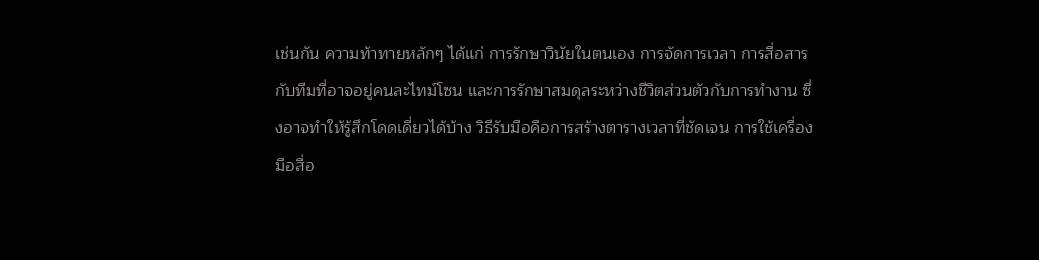เช่นกัน ความท้าทายหลักๆ ได้แก่ การรักษาวินัยในตนเอง การจัดการเวลา การสื่อสารกับทีมที่อาจอยู่คนละไทม์โซน และการรักษาสมดุลระหว่างชีวิตส่วนตัวกับการทำงาน ซึ่งอาจทำให้รู้สึกโดดเดี่ยวได้บ้าง วิธีรับมือคือการสร้างตารางเวลาที่ชัดเจน การใช้เครื่องมือสื่อ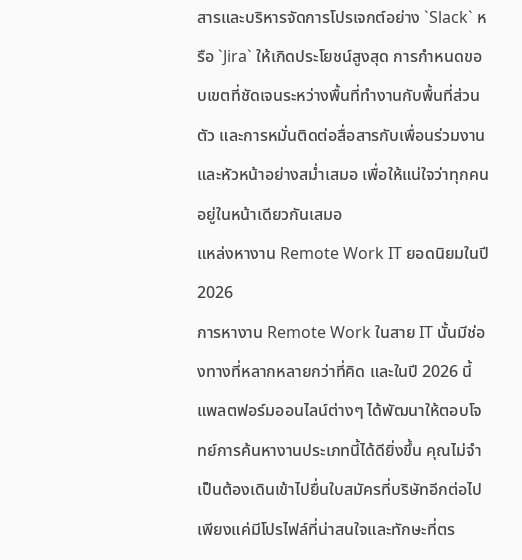สารและบริหารจัดการโปรเจกต์อย่าง `Slack` หรือ `Jira` ให้เกิดประโยชน์สูงสุด การกำหนดขอบเขตที่ชัดเจนระหว่างพื้นที่ทำงานกับพื้นที่ส่วนตัว และการหมั่นติดต่อสื่อสารกับเพื่อนร่วมงานและหัวหน้าอย่างสม่ำเสมอ เพื่อให้แน่ใจว่าทุกคนอยู่ในหน้าเดียวกันเสมอ
แหล่งหางาน Remote Work IT ยอดนิยมในปี 2026
การหางาน Remote Work ในสาย IT นั้นมีช่องทางที่หลากหลายกว่าที่คิด และในปี 2026 นี้ แพลตฟอร์มออนไลน์ต่างๆ ได้พัฒนาให้ตอบโจทย์การค้นหางานประเภทนี้ได้ดียิ่งขึ้น คุณไม่จำเป็นต้องเดินเข้าไปยื่นใบสมัครที่บริษัทอีกต่อไป เพียงแค่มีโปรไฟล์ที่น่าสนใจและทักษะที่ตร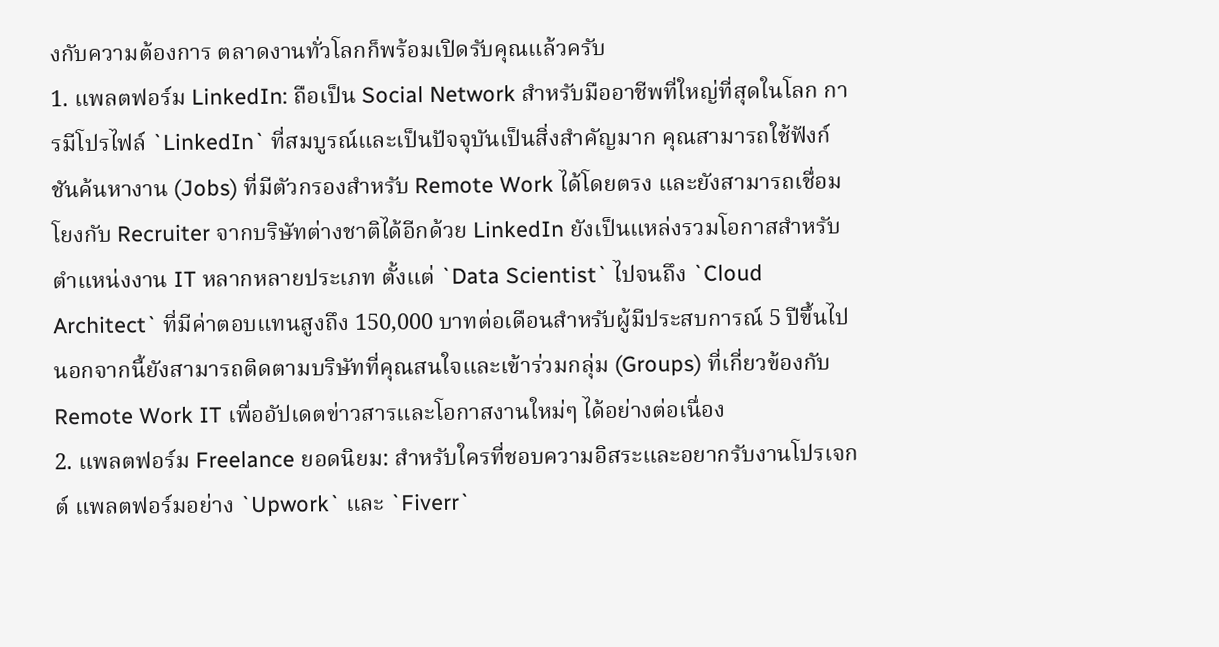งกับความต้องการ ตลาดงานทั่วโลกก็พร้อมเปิดรับคุณแล้วครับ
1. แพลตฟอร์ม LinkedIn: ถือเป็น Social Network สำหรับมืออาชีพที่ใหญ่ที่สุดในโลก การมีโปรไฟล์ `LinkedIn` ที่สมบูรณ์และเป็นปัจจุบันเป็นสิ่งสำคัญมาก คุณสามารถใช้ฟังก์ชันค้นหางาน (Jobs) ที่มีตัวกรองสำหรับ Remote Work ได้โดยตรง และยังสามารถเชื่อมโยงกับ Recruiter จากบริษัทต่างชาติได้อีกด้วย LinkedIn ยังเป็นแหล่งรวมโอกาสสำหรับตำแหน่งงาน IT หลากหลายประเภท ตั้งแต่ `Data Scientist` ไปจนถึง `Cloud Architect` ที่มีค่าตอบแทนสูงถึง 150,000 บาทต่อเดือนสำหรับผู้มีประสบการณ์ 5 ปีขึ้นไป นอกจากนี้ยังสามารถติดตามบริษัทที่คุณสนใจและเข้าร่วมกลุ่ม (Groups) ที่เกี่ยวข้องกับ Remote Work IT เพื่ออัปเดตข่าวสารและโอกาสงานใหม่ๆ ได้อย่างต่อเนื่อง
2. แพลตฟอร์ม Freelance ยอดนิยม: สำหรับใครที่ชอบความอิสระและอยากรับงานโปรเจกต์ แพลตฟอร์มอย่าง `Upwork` และ `Fiverr`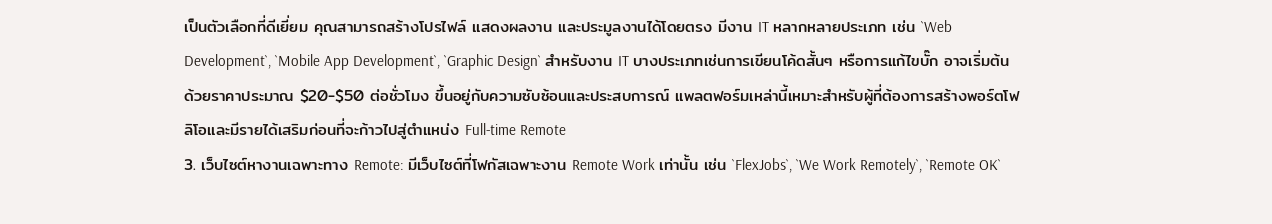เป็นตัวเลือกที่ดีเยี่ยม คุณสามารถสร้างโปรไฟล์ แสดงผลงาน และประมูลงานได้โดยตรง มีงาน IT หลากหลายประเภท เช่น `Web Development`, `Mobile App Development`, `Graphic Design` สำหรับงาน IT บางประเภทเช่นการเขียนโค้ดสั้นๆ หรือการแก้ไขบั๊ก อาจเริ่มต้นด้วยราคาประมาณ $20-$50 ต่อชั่วโมง ขึ้นอยู่กับความซับซ้อนและประสบการณ์ แพลตฟอร์มเหล่านี้เหมาะสำหรับผู้ที่ต้องการสร้างพอร์ตโฟลิโอและมีรายได้เสริมก่อนที่จะก้าวไปสู่ตำแหน่ง Full-time Remote
3. เว็บไซต์หางานเฉพาะทาง Remote: มีเว็บไซต์ที่โฟกัสเฉพาะงาน Remote Work เท่านั้น เช่น `FlexJobs`, `We Work Remotely`, `Remote OK`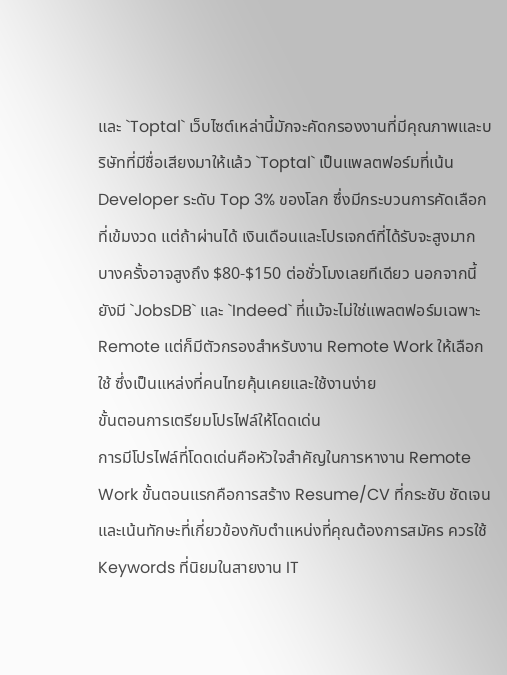และ `Toptal` เว็บไซต์เหล่านี้มักจะคัดกรองงานที่มีคุณภาพและบริษัทที่มีชื่อเสียงมาให้แล้ว `Toptal` เป็นแพลตฟอร์มที่เน้น Developer ระดับ Top 3% ของโลก ซึ่งมีกระบวนการคัดเลือกที่เข้มงวด แต่ถ้าผ่านได้ เงินเดือนและโปรเจกต์ที่ได้รับจะสูงมาก บางครั้งอาจสูงถึง $80-$150 ต่อชั่วโมงเลยทีเดียว นอกจากนี้ยังมี `JobsDB` และ `Indeed` ที่แม้จะไม่ใช่แพลตฟอร์มเฉพาะ Remote แต่ก็มีตัวกรองสำหรับงาน Remote Work ให้เลือกใช้ ซึ่งเป็นแหล่งที่คนไทยคุ้นเคยและใช้งานง่าย
ขั้นตอนการเตรียมโปรไฟล์ให้โดดเด่น
การมีโปรไฟล์ที่โดดเด่นคือหัวใจสำคัญในการหางาน Remote Work ขั้นตอนแรกคือการสร้าง Resume/CV ที่กระชับ ชัดเจน และเน้นทักษะที่เกี่ยวข้องกับตำแหน่งที่คุณต้องการสมัคร ควรใช้ Keywords ที่นิยมในสายงาน IT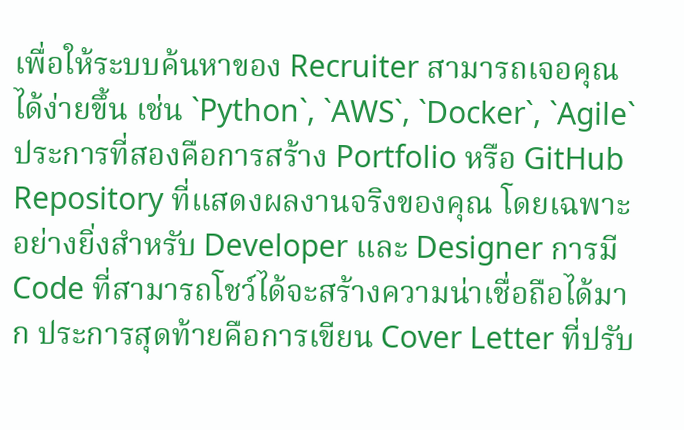เพื่อให้ระบบค้นหาของ Recruiter สามารถเจอคุณได้ง่ายขึ้น เช่น `Python`, `AWS`, `Docker`, `Agile` ประการที่สองคือการสร้าง Portfolio หรือ GitHub Repository ที่แสดงผลงานจริงของคุณ โดยเฉพาะอย่างยิ่งสำหรับ Developer และ Designer การมี Code ที่สามารถโชว์ได้จะสร้างความน่าเชื่อถือได้มาก ประการสุดท้ายคือการเขียน Cover Letter ที่ปรับ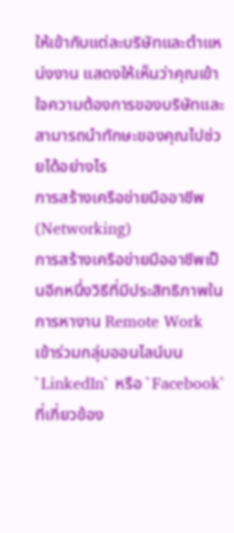ให้เข้ากับแต่ละบริษัทและตำแหน่งงาน แสดงให้เห็นว่าคุณเข้าใจความต้องการของบริษัทและสามารถนำทักษะของคุณไปช่วยได้อย่างไร
การสร้างเครือข่ายมืออาชีพ (Networking)
การสร้างเครือข่ายมืออาชีพเป็นอีกหนึ่งวิธีที่มีประสิทธิภาพในการหางาน Remote Work เข้าร่วมกลุ่มออนไลน์บน `LinkedIn` หรือ `Facebook` ที่เกี่ยวข้อง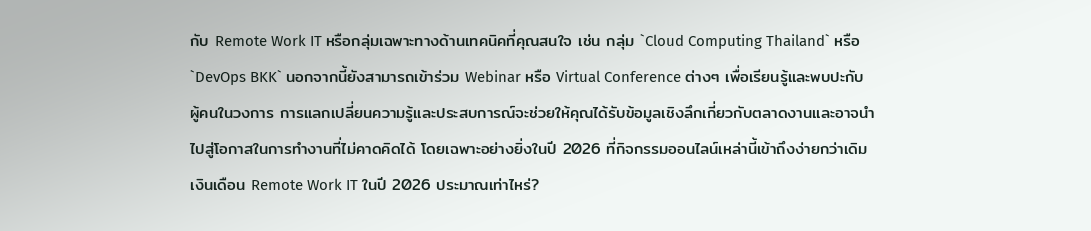กับ Remote Work IT หรือกลุ่มเฉพาะทางด้านเทคนิคที่คุณสนใจ เช่น กลุ่ม `Cloud Computing Thailand` หรือ `DevOps BKK` นอกจากนี้ยังสามารถเข้าร่วม Webinar หรือ Virtual Conference ต่างๆ เพื่อเรียนรู้และพบปะกับผู้คนในวงการ การแลกเปลี่ยนความรู้และประสบการณ์จะช่วยให้คุณได้รับข้อมูลเชิงลึกเกี่ยวกับตลาดงานและอาจนำไปสู่โอกาสในการทำงานที่ไม่คาดคิดได้ โดยเฉพาะอย่างยิ่งในปี 2026 ที่กิจกรรมออนไลน์เหล่านี้เข้าถึงง่ายกว่าเดิม
เงินเดือน Remote Work IT ในปี 2026 ประมาณเท่าไหร่?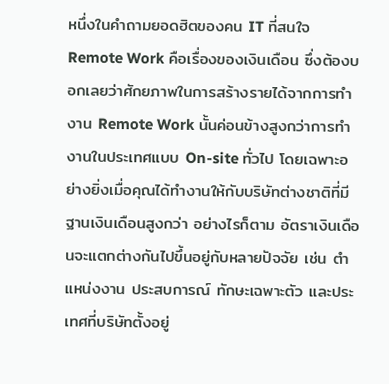หนึ่งในคำถามยอดฮิตของคน IT ที่สนใจ Remote Work คือเรื่องของเงินเดือน ซึ่งต้องบอกเลยว่าศักยภาพในการสร้างรายได้จากการทำงาน Remote Work นั้นค่อนข้างสูงกว่าการทำงานในประเทศแบบ On-site ทั่วไป โดยเฉพาะอย่างยิ่งเมื่อคุณได้ทำงานให้กับบริษัทต่างชาติที่มีฐานเงินเดือนสูงกว่า อย่างไรก็ตาม อัตราเงินเดือนจะแตกต่างกันไปขึ้นอยู่กับหลายปัจจัย เช่น ตำแหน่งงาน ประสบการณ์ ทักษะเฉพาะตัว และประเทศที่บริษัทตั้งอยู่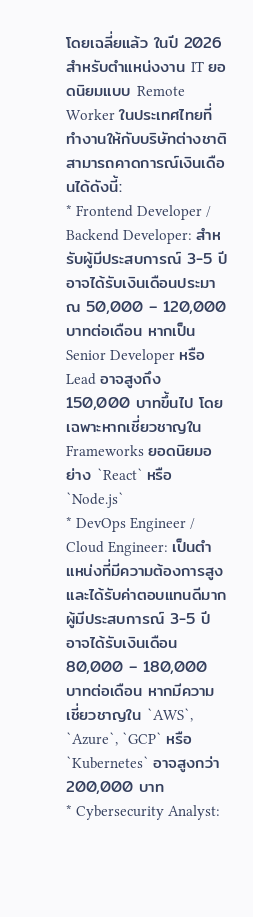โดยเฉลี่ยแล้ว ในปี 2026 สำหรับตำแหน่งงาน IT ยอดนิยมแบบ Remote Worker ในประเทศไทยที่ทำงานให้กับบริษัทต่างชาติ สามารถคาดการณ์เงินเดือนได้ดังนี้:
* Frontend Developer / Backend Developer: สำหรับผู้มีประสบการณ์ 3-5 ปี อาจได้รับเงินเดือนประมาณ 50,000 – 120,000 บาทต่อเดือน หากเป็น Senior Developer หรือ Lead อาจสูงถึง 150,000 บาทขึ้นไป โดยเฉพาะหากเชี่ยวชาญใน Frameworks ยอดนิยมอย่าง `React` หรือ `Node.js`
* DevOps Engineer / Cloud Engineer: เป็นตำแหน่งที่มีความต้องการสูงและได้รับค่าตอบแทนดีมาก ผู้มีประสบการณ์ 3-5 ปี อาจได้รับเงินเดือน 80,000 – 180,000 บาทต่อเดือน หากมีความเชี่ยวชาญใน `AWS`, `Azure`, `GCP` หรือ `Kubernetes` อาจสูงกว่า 200,000 บาท
* Cybersecurity Analyst: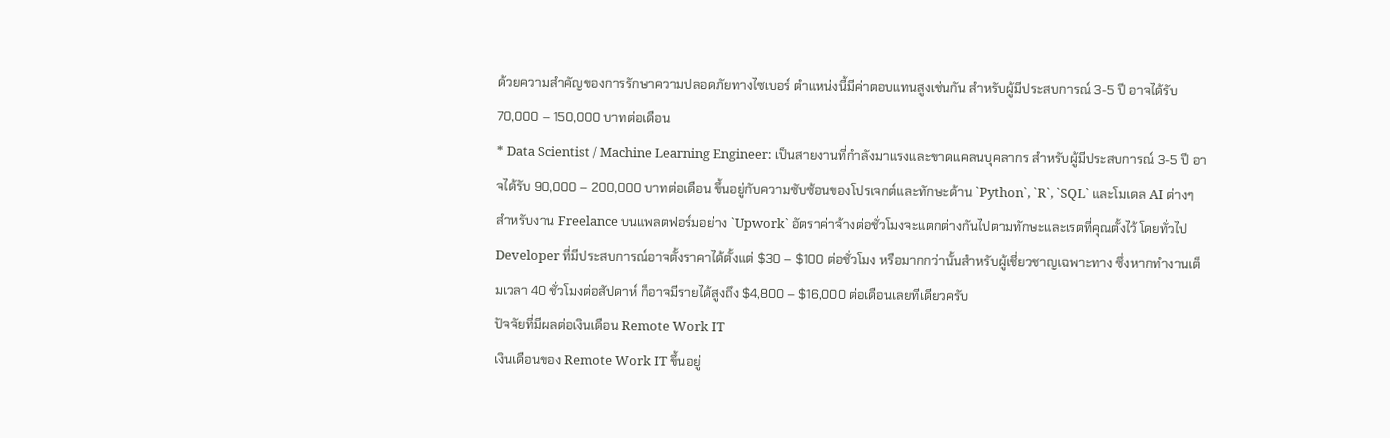ด้วยความสำคัญของการรักษาความปลอดภัยทางไซเบอร์ ตำแหน่งนี้มีค่าตอบแทนสูงเช่นกัน สำหรับผู้มีประสบการณ์ 3-5 ปี อาจได้รับ 70,000 – 150,000 บาทต่อเดือน
* Data Scientist / Machine Learning Engineer: เป็นสายงานที่กำลังมาแรงและขาดแคลนบุคลากร สำหรับผู้มีประสบการณ์ 3-5 ปี อาจได้รับ 90,000 – 200,000 บาทต่อเดือน ขึ้นอยู่กับความซับซ้อนของโปรเจกต์และทักษะด้าน `Python`, `R`, `SQL` และโมเดล AI ต่างๆ
สำหรับงาน Freelance บนแพลตฟอร์มอย่าง `Upwork` อัตราค่าจ้างต่อชั่วโมงจะแตกต่างกันไปตามทักษะและเรตที่คุณตั้งไว้ โดยทั่วไป Developer ที่มีประสบการณ์อาจตั้งราคาได้ตั้งแต่ $30 – $100 ต่อชั่วโมง หรือมากกว่านั้นสำหรับผู้เชี่ยวชาญเฉพาะทาง ซึ่งหากทำงานเต็มเวลา 40 ชั่วโมงต่อสัปดาห์ ก็อาจมีรายได้สูงถึง $4,800 – $16,000 ต่อเดือนเลยทีเดียวครับ
ปัจจัยที่มีผลต่อเงินเดือน Remote Work IT
เงินเดือนของ Remote Work IT ขึ้นอยู่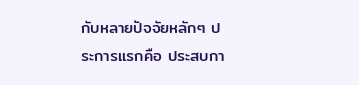กับหลายปัจจัยหลักๆ ประการแรกคือ ประสบกา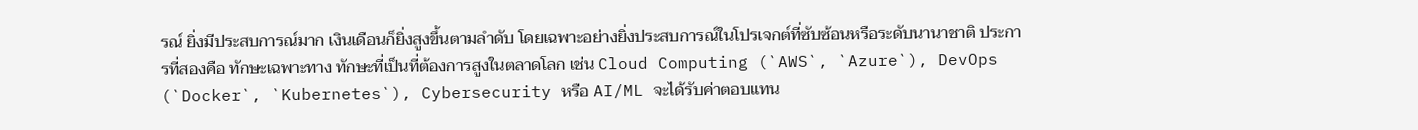รณ์ ยิ่งมีประสบการณ์มาก เงินเดือนก็ยิ่งสูงขึ้นตามลำดับ โดยเฉพาะอย่างยิ่งประสบการณ์ในโปรเจกต์ที่ซับซ้อนหรือระดับนานาชาติ ประการที่สองคือ ทักษะเฉพาะทาง ทักษะที่เป็นที่ต้องการสูงในตลาดโลก เช่น Cloud Computing (`AWS`, `Azure`), DevOps (`Docker`, `Kubernetes`), Cybersecurity หรือ AI/ML จะได้รับค่าตอบแทน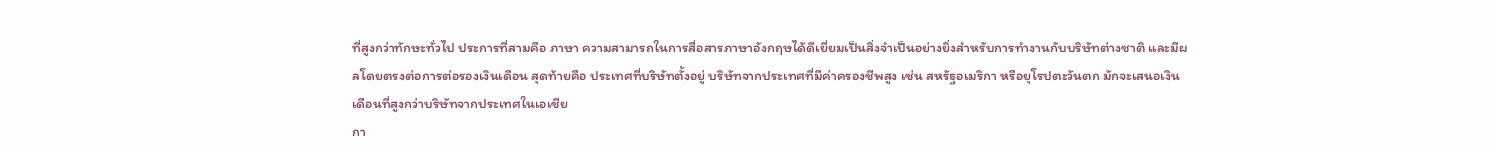ที่สูงกว่าทักษะทั่วไป ประการที่สามคือ ภาษา ความสามารถในการสื่อสารภาษาอังกฤษได้ดีเยี่ยมเป็นสิ่งจำเป็นอย่างยิ่งสำหรับการทำงานกับบริษัทต่างชาติ และมีผลโดยตรงต่อการต่อรองเงินเดือน สุดท้ายคือ ประเทศที่บริษัทตั้งอยู่ บริษัทจากประเทศที่มีค่าครองชีพสูง เช่น สหรัฐอเมริกา หรือยุโรปตะวันตก มักจะเสนอเงินเดือนที่สูงกว่าบริษัทจากประเทศในเอเชีย
กา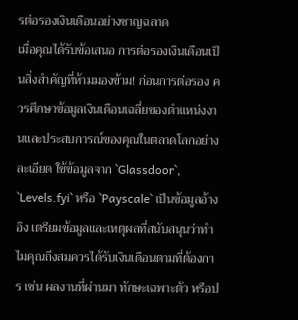รต่อรองเงินเดือนอย่างชาญฉลาด
เมื่อคุณได้รับข้อเสนอ การต่อรองเงินเดือนเป็นสิ่งสำคัญที่ห้ามมองข้าม! ก่อนการต่อรอง ควรศึกษาข้อมูลเงินเดือนเฉลี่ยของตำแหน่งงานและประสบการณ์ของคุณในตลาดโลกอย่างละเอียด ใช้ข้อมูลจาก `Glassdoor`, `Levels.fyi` หรือ `Payscale` เป็นข้อมูลอ้างอิง เตรียมข้อมูลและเหตุผลที่สนับสนุนว่าทำไมคุณถึงสมควรได้รับเงินเดือนตามที่ต้องการ เช่น ผลงานที่ผ่านมา ทักษะเฉพาะตัว หรือป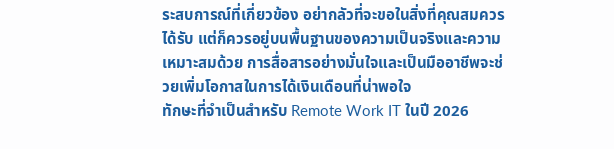ระสบการณ์ที่เกี่ยวข้อง อย่ากลัวที่จะขอในสิ่งที่คุณสมควรได้รับ แต่ก็ควรอยู่บนพื้นฐานของความเป็นจริงและความเหมาะสมด้วย การสื่อสารอย่างมั่นใจและเป็นมืออาชีพจะช่วยเพิ่มโอกาสในการได้เงินเดือนที่น่าพอใจ
ทักษะที่จำเป็นสำหรับ Remote Work IT ในปี 2026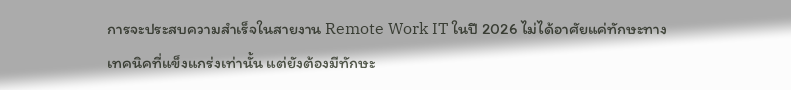การจะประสบความสำเร็จในสายงาน Remote Work IT ในปี 2026 ไม่ได้อาศัยแค่ทักษะทางเทคนิคที่แข็งแกร่งเท่านั้น แต่ยังต้องมีทักษะ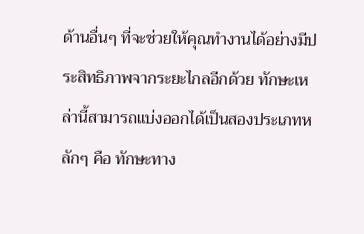ด้านอื่นๆ ที่จะช่วยให้คุณทำงานได้อย่างมีประสิทธิภาพจากระยะไกลอีกด้วย ทักษะเหล่านี้สามารถแบ่งออกได้เป็นสองประเภทหลักๆ คือ ทักษะทาง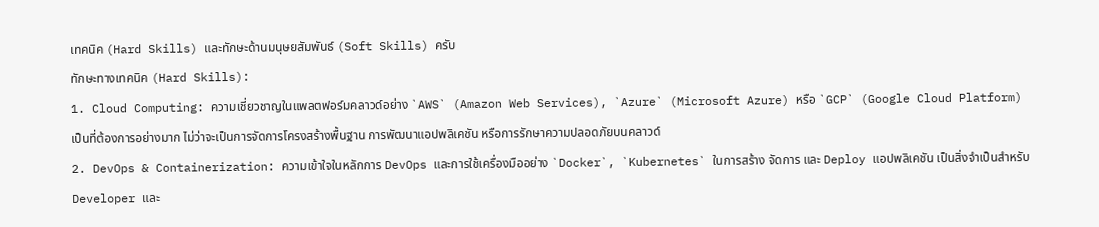เทคนิค (Hard Skills) และทักษะด้านมนุษยสัมพันธ์ (Soft Skills) ครับ
ทักษะทางเทคนิค (Hard Skills):
1. Cloud Computing: ความเชี่ยวชาญในแพลตฟอร์มคลาวด์อย่าง `AWS` (Amazon Web Services), `Azure` (Microsoft Azure) หรือ `GCP` (Google Cloud Platform) เป็นที่ต้องการอย่างมาก ไม่ว่าจะเป็นการจัดการโครงสร้างพื้นฐาน การพัฒนาแอปพลิเคชัน หรือการรักษาความปลอดภัยบนคลาวด์
2. DevOps & Containerization: ความเข้าใจในหลักการ DevOps และการใช้เครื่องมืออย่าง `Docker`, `Kubernetes` ในการสร้าง จัดการ และ Deploy แอปพลิเคชัน เป็นสิ่งจำเป็นสำหรับ Developer และ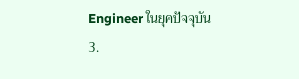Engineer ในยุคปัจจุบัน
3.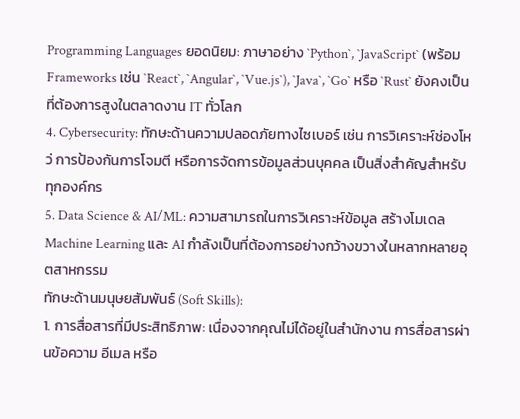Programming Languages ยอดนิยม: ภาษาอย่าง `Python`, `JavaScript` (พร้อม Frameworks เช่น `React`, `Angular`, `Vue.js`), `Java`, `Go` หรือ `Rust` ยังคงเป็นที่ต้องการสูงในตลาดงาน IT ทั่วโลก
4. Cybersecurity: ทักษะด้านความปลอดภัยทางไซเบอร์ เช่น การวิเคราะห์ช่องโหว่ การป้องกันการโจมตี หรือการจัดการข้อมูลส่วนบุคคล เป็นสิ่งสำคัญสำหรับทุกองค์กร
5. Data Science & AI/ML: ความสามารถในการวิเคราะห์ข้อมูล สร้างโมเดล Machine Learning และ AI กำลังเป็นที่ต้องการอย่างกว้างขวางในหลากหลายอุตสาหกรรม
ทักษะด้านมนุษยสัมพันธ์ (Soft Skills):
1. การสื่อสารที่มีประสิทธิภาพ: เนื่องจากคุณไม่ได้อยู่ในสำนักงาน การสื่อสารผ่านข้อความ อีเมล หรือ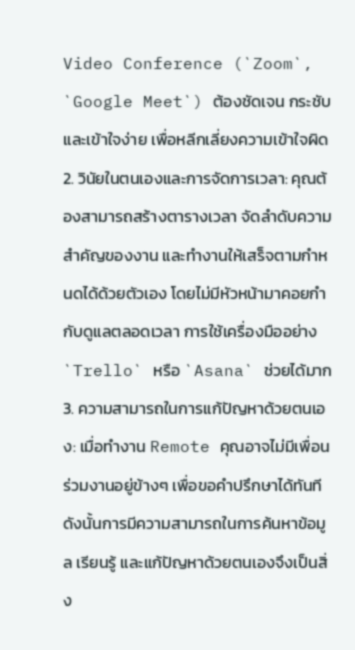Video Conference (`Zoom`, `Google Meet`) ต้องชัดเจน กระชับ และเข้าใจง่าย เพื่อหลีกเลี่ยงความเข้าใจผิด
2. วินัยในตนเองและการจัดการเวลา: คุณต้องสามารถสร้างตารางเวลา จัดลำดับความสำคัญของงาน และทำงานให้เสร็จตามกำหนดได้ด้วยตัวเอง โดยไม่มีหัวหน้ามาคอยกำกับดูแลตลอดเวลา การใช้เครื่องมืออย่าง `Trello` หรือ `Asana` ช่วยได้มาก
3. ความสามารถในการแก้ปัญหาด้วยตนเอง: เมื่อทำงาน Remote คุณอาจไม่มีเพื่อนร่วมงานอยู่ข้างๆ เพื่อขอคำปรึกษาได้ทันที ดังนั้นการมีความสามารถในการค้นหาข้อมูล เรียนรู้ และแก้ปัญหาด้วยตนเองจึงเป็นสิ่ง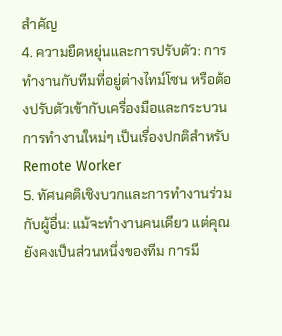สำคัญ
4. ความยืดหยุ่นและการปรับตัว: การทำงานกับทีมที่อยู่ต่างไทม์โซน หรือต้องปรับตัวเข้ากับเครื่องมือและกระบวนการทำงานใหม่ๆ เป็นเรื่องปกติสำหรับ Remote Worker
5. ทัศนคติเชิงบวกและการทำงานร่วมกับผู้อื่น: แม้จะทำงานคนเดียว แต่คุณยังคงเป็นส่วนหนึ่งของทีม การมี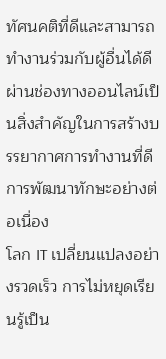ทัศนคติที่ดีและสามารถทำงานร่วมกับผู้อื่นได้ดีผ่านช่องทางออนไลน์เป็นสิ่งสำคัญในการสร้างบรรยากาศการทำงานที่ดี
การพัฒนาทักษะอย่างต่อเนื่อง
โลก IT เปลี่ยนแปลงอย่างรวดเร็ว การไม่หยุดเรียนรู้เป็น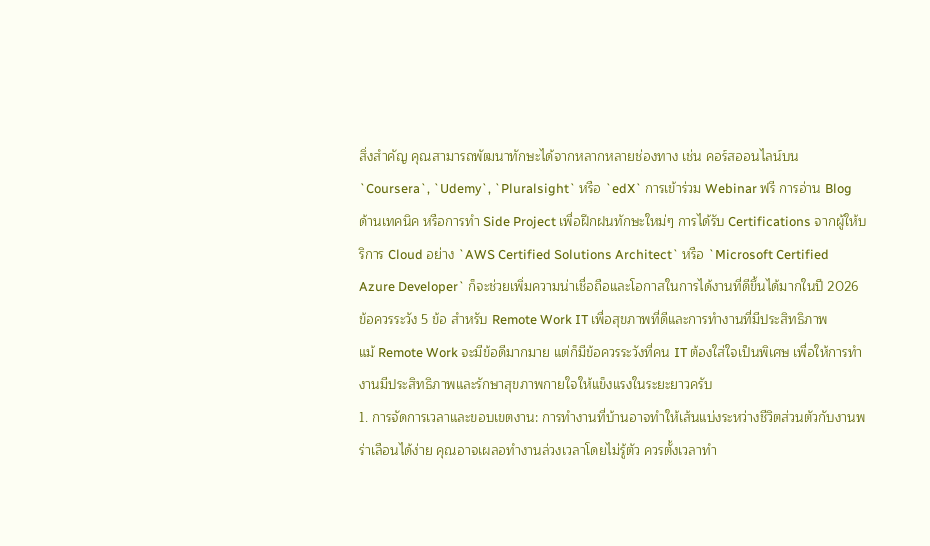สิ่งสำคัญ คุณสามารถพัฒนาทักษะได้จากหลากหลายช่องทาง เช่น คอร์สออนไลน์บน `Coursera`, `Udemy`, `Pluralsight` หรือ `edX` การเข้าร่วม Webinar ฟรี การอ่าน Blog ด้านเทคนิค หรือการทำ Side Project เพื่อฝึกฝนทักษะใหม่ๆ การได้รับ Certifications จากผู้ให้บริการ Cloud อย่าง `AWS Certified Solutions Architect` หรือ `Microsoft Certified Azure Developer` ก็จะช่วยเพิ่มความน่าเชื่อถือและโอกาสในการได้งานที่ดีขึ้นได้มากในปี 2026
ข้อควรระวัง 5 ข้อ สำหรับ Remote Work IT เพื่อสุขภาพที่ดีและการทำงานที่มีประสิทธิภาพ
แม้ Remote Work จะมีข้อดีมากมาย แต่ก็มีข้อควรระวังที่คน IT ต้องใส่ใจเป็นพิเศษ เพื่อให้การทำงานมีประสิทธิภาพและรักษาสุขภาพกายใจให้แข็งแรงในระยะยาวครับ
1. การจัดการเวลาและขอบเขตงาน: การทำงานที่บ้านอาจทำให้เส้นแบ่งระหว่างชีวิตส่วนตัวกับงานพร่าเลือนได้ง่าย คุณอาจเผลอทำงานล่วงเวลาโดยไม่รู้ตัว ควรตั้งเวลาทำ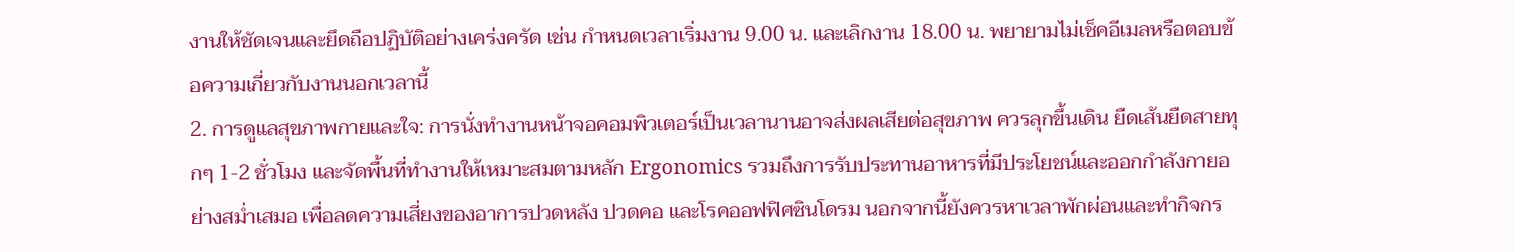งานให้ชัดเจนและยึดถือปฏิบัติอย่างเคร่งครัด เช่น กำหนดเวลาเริ่มงาน 9.00 น. และเลิกงาน 18.00 น. พยายามไม่เช็คอีเมลหรือตอบข้อความเกี่ยวกับงานนอกเวลานี้
2. การดูแลสุขภาพกายและใจ: การนั่งทำงานหน้าจอคอมพิวเตอร์เป็นเวลานานอาจส่งผลเสียต่อสุขภาพ ควรลุกขึ้นเดิน ยืดเส้นยืดสายทุกๆ 1-2 ชั่วโมง และจัดพื้นที่ทำงานให้เหมาะสมตามหลัก Ergonomics รวมถึงการรับประทานอาหารที่มีประโยชน์และออกกำลังกายอย่างสม่ำเสมอ เพื่อลดความเสี่ยงของอาการปวดหลัง ปวดคอ และโรคออฟฟิศซินโดรม นอกจากนี้ยังควรหาเวลาพักผ่อนและทำกิจกร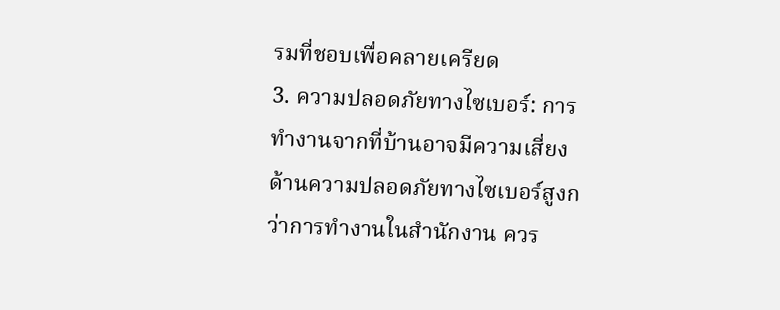รมที่ชอบเพื่อคลายเครียด
3. ความปลอดภัยทางไซเบอร์: การทำงานจากที่บ้านอาจมีความเสี่ยงด้านความปลอดภัยทางไซเบอร์สูงกว่าการทำงานในสำนักงาน ควร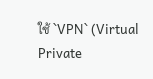ใช้ `VPN` (Virtual Private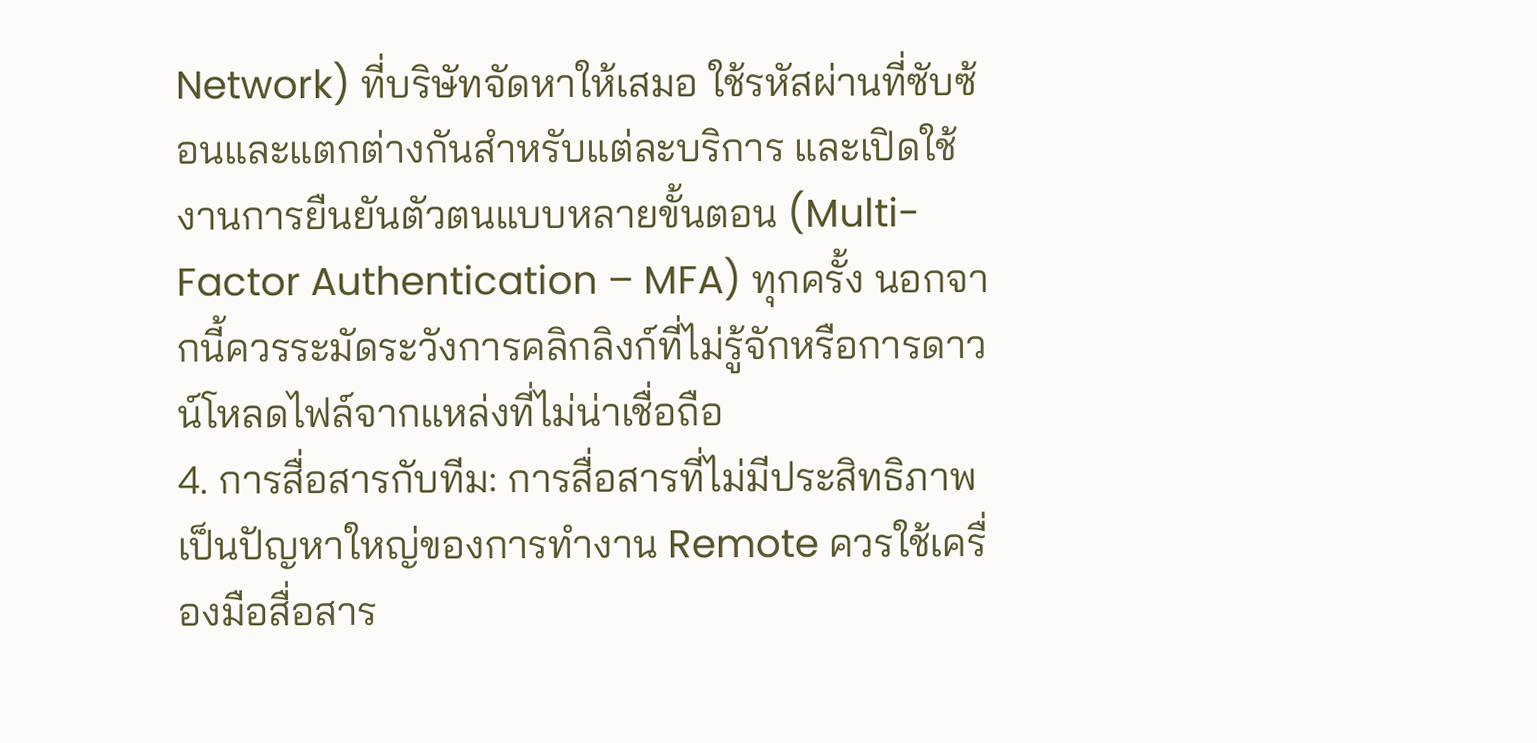Network) ที่บริษัทจัดหาให้เสมอ ใช้รหัสผ่านที่ซับซ้อนและแตกต่างกันสำหรับแต่ละบริการ และเปิดใช้งานการยืนยันตัวตนแบบหลายขั้นตอน (Multi-Factor Authentication – MFA) ทุกครั้ง นอกจากนี้ควรระมัดระวังการคลิกลิงก์ที่ไม่รู้จักหรือการดาวน์โหลดไฟล์จากแหล่งที่ไม่น่าเชื่อถือ
4. การสื่อสารกับทีม: การสื่อสารที่ไม่มีประสิทธิภาพเป็นปัญหาใหญ่ของการทำงาน Remote ควรใช้เครื่องมือสื่อสาร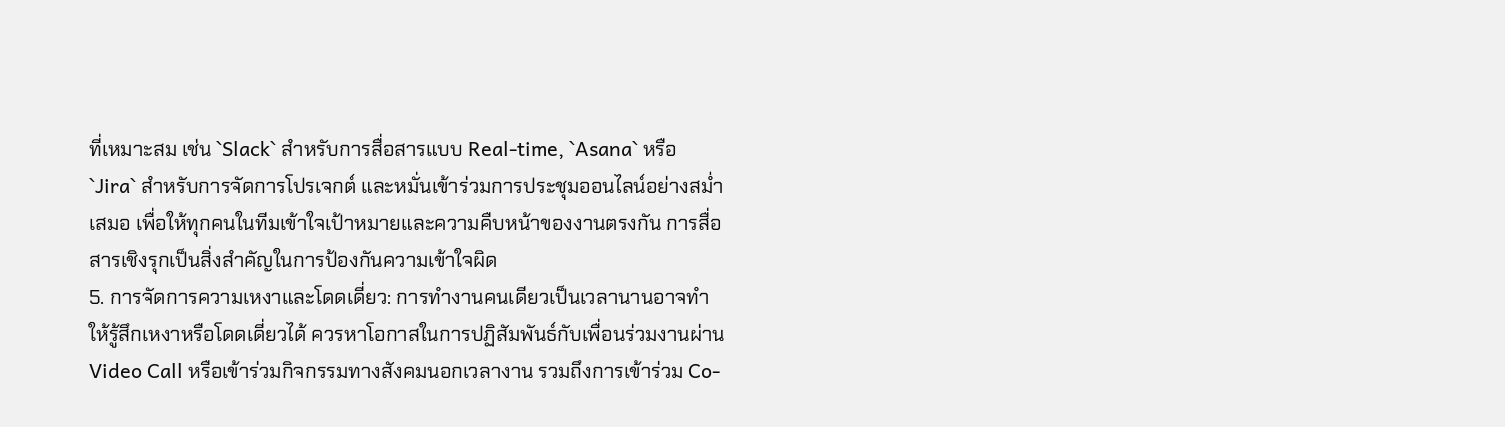ที่เหมาะสม เช่น `Slack` สำหรับการสื่อสารแบบ Real-time, `Asana` หรือ `Jira` สำหรับการจัดการโปรเจกต์ และหมั่นเข้าร่วมการประชุมออนไลน์อย่างสม่ำเสมอ เพื่อให้ทุกคนในทีมเข้าใจเป้าหมายและความคืบหน้าของงานตรงกัน การสื่อสารเชิงรุกเป็นสิ่งสำคัญในการป้องกันความเข้าใจผิด
5. การจัดการความเหงาและโดดเดี่ยว: การทำงานคนเดียวเป็นเวลานานอาจทำให้รู้สึกเหงาหรือโดดเดี่ยวได้ ควรหาโอกาสในการปฏิสัมพันธ์กับเพื่อนร่วมงานผ่าน Video Call หรือเข้าร่วมกิจกรรมทางสังคมนอกเวลางาน รวมถึงการเข้าร่วม Co-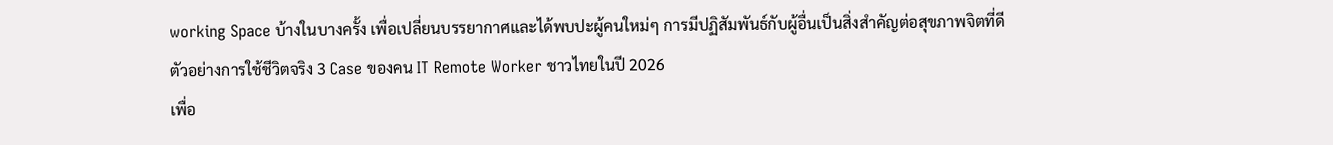working Space บ้างในบางครั้ง เพื่อเปลี่ยนบรรยากาศและได้พบปะผู้คนใหม่ๆ การมีปฏิสัมพันธ์กับผู้อื่นเป็นสิ่งสำคัญต่อสุขภาพจิตที่ดี
ตัวอย่างการใช้ชีวิตจริง 3 Case ของคน IT Remote Worker ชาวไทยในปี 2026
เพื่อ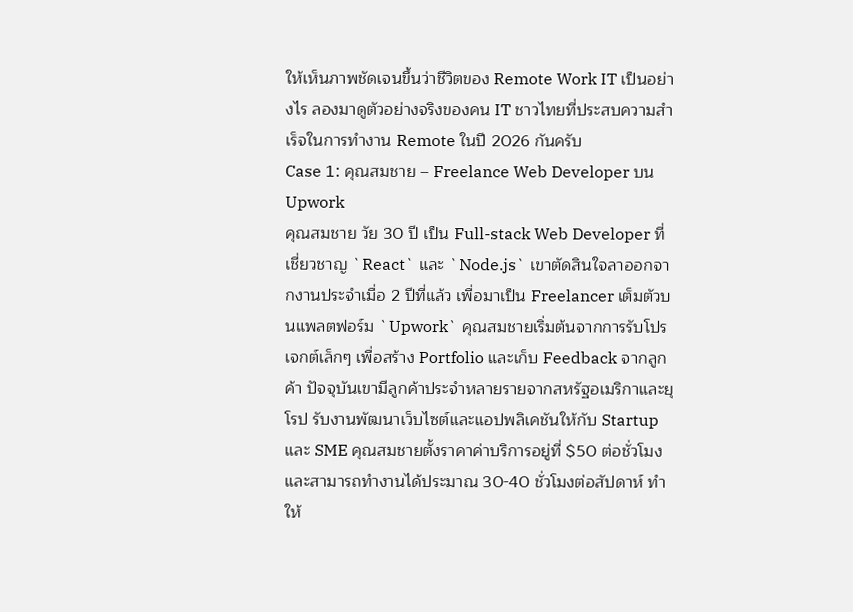ให้เห็นภาพชัดเจนขึ้นว่าชีวิตของ Remote Work IT เป็นอย่างไร ลองมาดูตัวอย่างจริงของคน IT ชาวไทยที่ประสบความสำเร็จในการทำงาน Remote ในปี 2026 กันครับ
Case 1: คุณสมชาย – Freelance Web Developer บน Upwork
คุณสมชาย วัย 30 ปี เป็น Full-stack Web Developer ที่เชี่ยวชาญ `React` และ `Node.js` เขาตัดสินใจลาออกจากงานประจำเมื่อ 2 ปีที่แล้ว เพื่อมาเป็น Freelancer เต็มตัวบนแพลตฟอร์ม `Upwork` คุณสมชายเริ่มต้นจากการรับโปรเจกต์เล็กๆ เพื่อสร้าง Portfolio และเก็บ Feedback จากลูกค้า ปัจจุบันเขามีลูกค้าประจำหลายรายจากสหรัฐอเมริกาและยุโรป รับงานพัฒนาเว็บไซต์และแอปพลิเคชันให้กับ Startup และ SME คุณสมชายตั้งราคาค่าบริการอยู่ที่ $50 ต่อชั่วโมง และสามารถทำงานได้ประมาณ 30-40 ชั่วโมงต่อสัปดาห์ ทำให้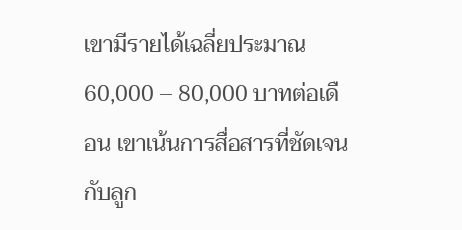เขามีรายได้เฉลี่ยประมาณ 60,000 – 80,000 บาทต่อเดือน เขาเน้นการสื่อสารที่ชัดเจนกับลูก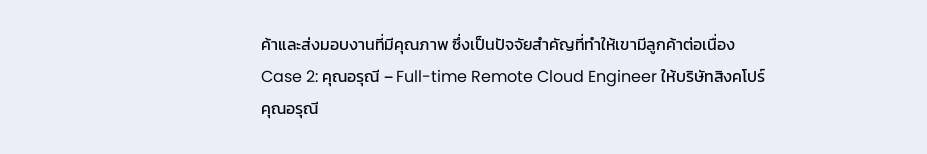ค้าและส่งมอบงานที่มีคุณภาพ ซึ่งเป็นปัจจัยสำคัญที่ทำให้เขามีลูกค้าต่อเนื่อง
Case 2: คุณอรุณี – Full-time Remote Cloud Engineer ให้บริษัทสิงคโปร์
คุณอรุณี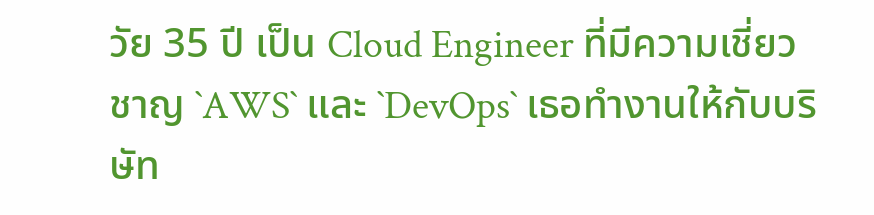วัย 35 ปี เป็น Cloud Engineer ที่มีความเชี่ยวชาญ `AWS` และ `DevOps` เธอทำงานให้กับบริษัท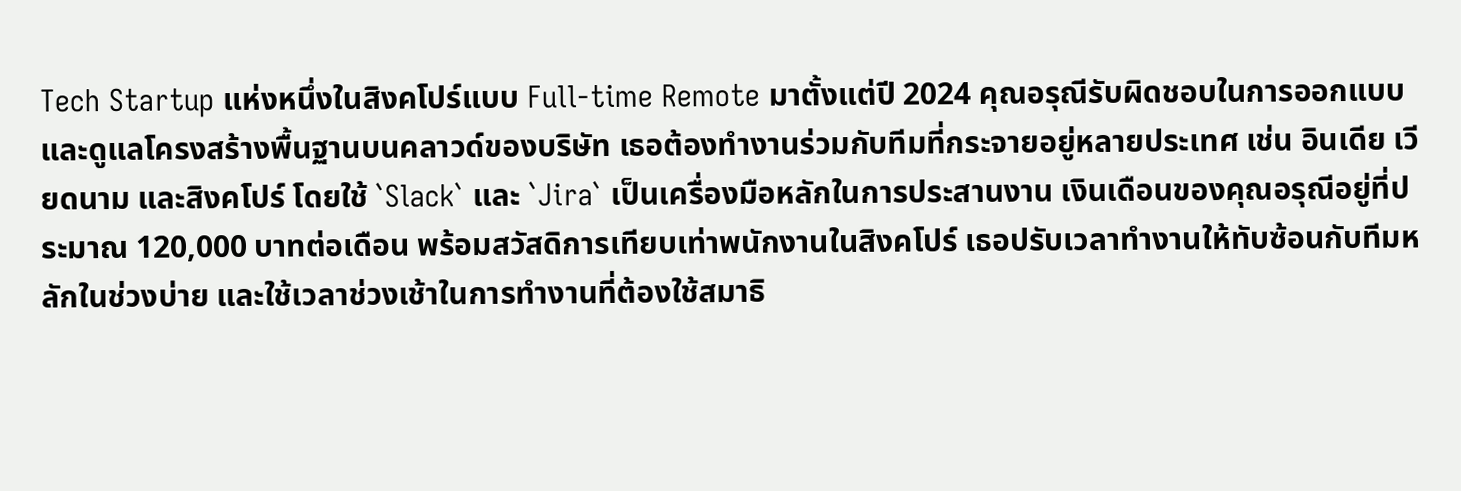Tech Startup แห่งหนึ่งในสิงคโปร์แบบ Full-time Remote มาตั้งแต่ปี 2024 คุณอรุณีรับผิดชอบในการออกแบบและดูแลโครงสร้างพื้นฐานบนคลาวด์ของบริษัท เธอต้องทำงานร่วมกับทีมที่กระจายอยู่หลายประเทศ เช่น อินเดีย เวียดนาม และสิงคโปร์ โดยใช้ `Slack` และ `Jira` เป็นเครื่องมือหลักในการประสานงาน เงินเดือนของคุณอรุณีอยู่ที่ประมาณ 120,000 บาทต่อเดือน พร้อมสวัสดิการเทียบเท่าพนักงานในสิงคโปร์ เธอปรับเวลาทำงานให้ทับซ้อนกับทีมหลักในช่วงบ่าย และใช้เวลาช่วงเช้าในการทำงานที่ต้องใช้สมาธิ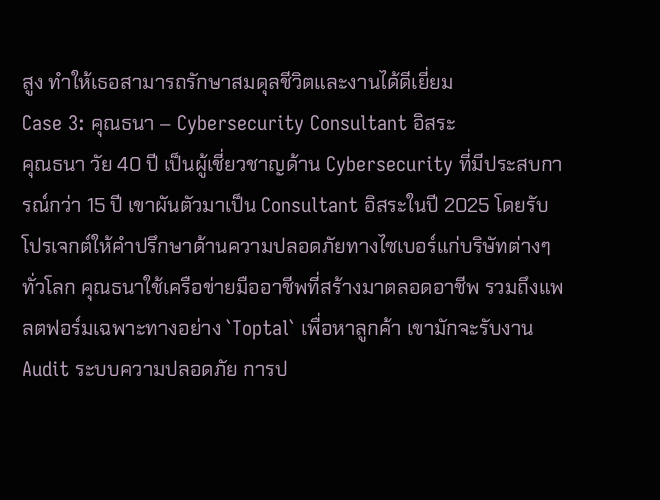สูง ทำให้เธอสามารถรักษาสมดุลชีวิตและงานได้ดีเยี่ยม
Case 3: คุณธนา – Cybersecurity Consultant อิสระ
คุณธนา วัย 40 ปี เป็นผู้เชี่ยวชาญด้าน Cybersecurity ที่มีประสบการณ์กว่า 15 ปี เขาผันตัวมาเป็น Consultant อิสระในปี 2025 โดยรับโปรเจกต์ให้คำปรึกษาด้านความปลอดภัยทางไซเบอร์แก่บริษัทต่างๆ ทั่วโลก คุณธนาใช้เครือข่ายมืออาชีพที่สร้างมาตลอดอาชีพ รวมถึงแพลตฟอร์มเฉพาะทางอย่าง `Toptal` เพื่อหาลูกค้า เขามักจะรับงาน Audit ระบบความปลอดภัย การป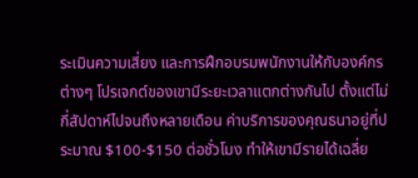ระเมินความเสี่ยง และการฝึกอบรมพนักงานให้กับองค์กรต่างๆ โปรเจกต์ของเขามีระยะเวลาแตกต่างกันไป ตั้งแต่ไม่กี่สัปดาห์ไปจนถึงหลายเดือน ค่าบริการของคุณธนาอยู่ที่ประมาณ $100-$150 ต่อชั่วโมง ทำให้เขามีรายได้เฉลี่ย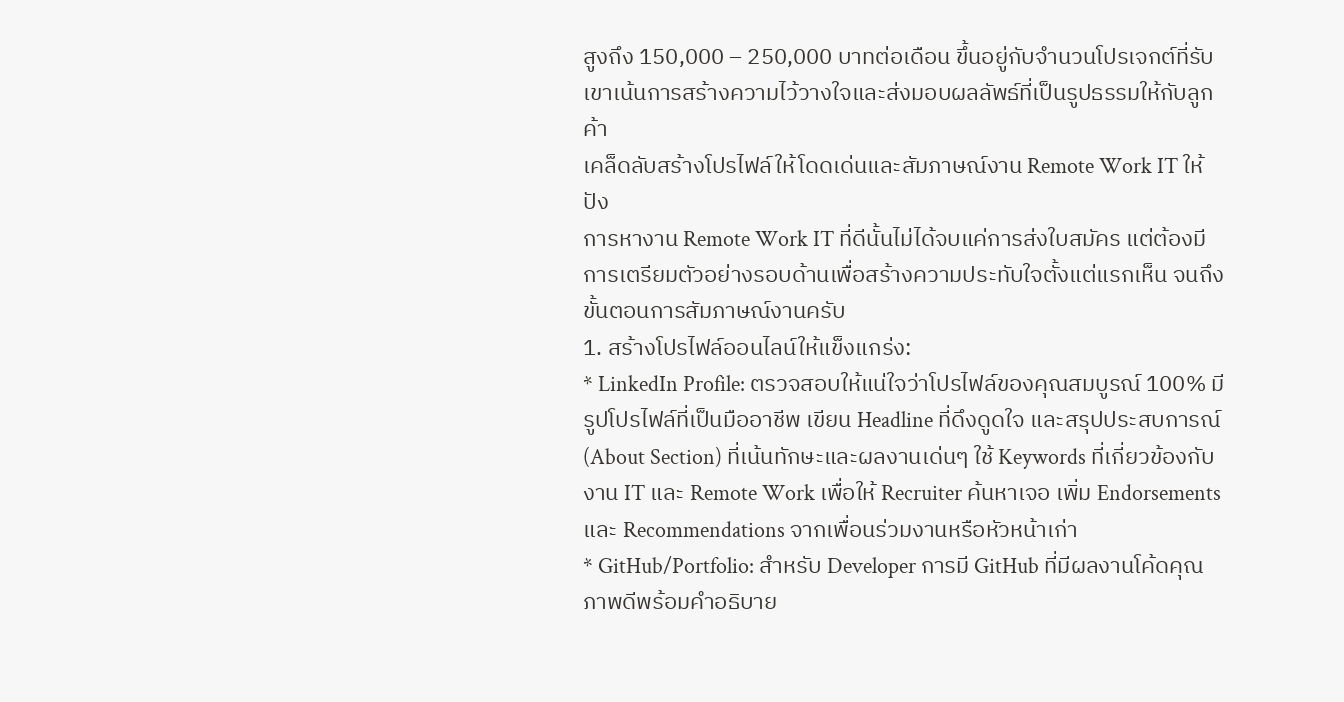สูงถึง 150,000 – 250,000 บาทต่อเดือน ขึ้นอยู่กับจำนวนโปรเจกต์ที่รับ เขาเน้นการสร้างความไว้วางใจและส่งมอบผลลัพธ์ที่เป็นรูปธรรมให้กับลูกค้า
เคล็ดลับสร้างโปรไฟล์ให้โดดเด่นและสัมภาษณ์งาน Remote Work IT ให้ปัง
การหางาน Remote Work IT ที่ดีนั้นไม่ได้จบแค่การส่งใบสมัคร แต่ต้องมีการเตรียมตัวอย่างรอบด้านเพื่อสร้างความประทับใจตั้งแต่แรกเห็น จนถึงขั้นตอนการสัมภาษณ์งานครับ
1. สร้างโปรไฟล์ออนไลน์ให้แข็งแกร่ง:
* LinkedIn Profile: ตรวจสอบให้แน่ใจว่าโปรไฟล์ของคุณสมบูรณ์ 100% มีรูปโปรไฟล์ที่เป็นมืออาชีพ เขียน Headline ที่ดึงดูดใจ และสรุปประสบการณ์ (About Section) ที่เน้นทักษะและผลงานเด่นๆ ใช้ Keywords ที่เกี่ยวข้องกับงาน IT และ Remote Work เพื่อให้ Recruiter ค้นหาเจอ เพิ่ม Endorsements และ Recommendations จากเพื่อนร่วมงานหรือหัวหน้าเก่า
* GitHub/Portfolio: สำหรับ Developer การมี GitHub ที่มีผลงานโค้ดคุณภาพดีพร้อมคำอธิบาย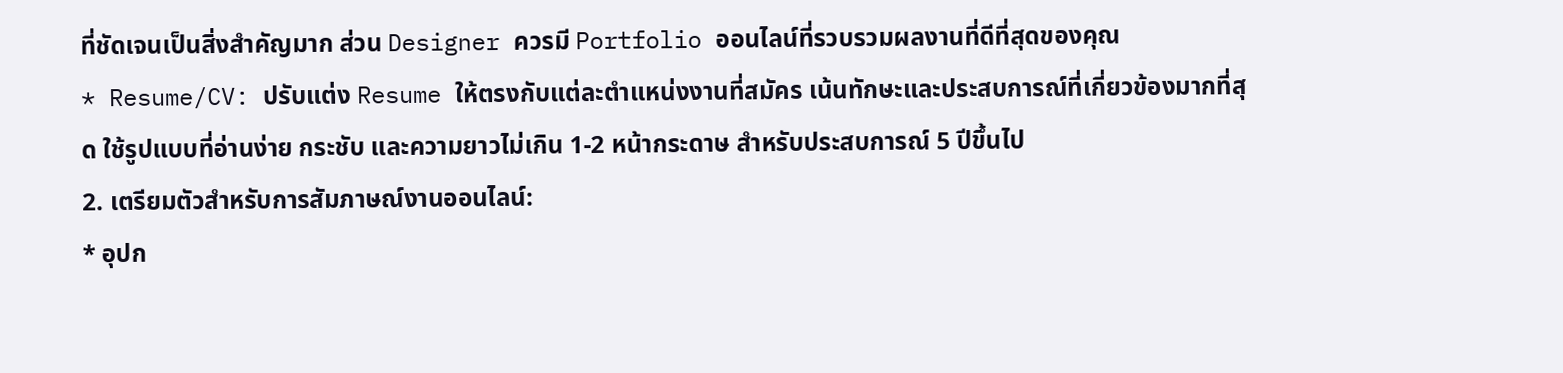ที่ชัดเจนเป็นสิ่งสำคัญมาก ส่วน Designer ควรมี Portfolio ออนไลน์ที่รวบรวมผลงานที่ดีที่สุดของคุณ
* Resume/CV: ปรับแต่ง Resume ให้ตรงกับแต่ละตำแหน่งงานที่สมัคร เน้นทักษะและประสบการณ์ที่เกี่ยวข้องมากที่สุด ใช้รูปแบบที่อ่านง่าย กระชับ และความยาวไม่เกิน 1-2 หน้ากระดาษ สำหรับประสบการณ์ 5 ปีขึ้นไป
2. เตรียมตัวสำหรับการสัมภาษณ์งานออนไลน์:
* อุปก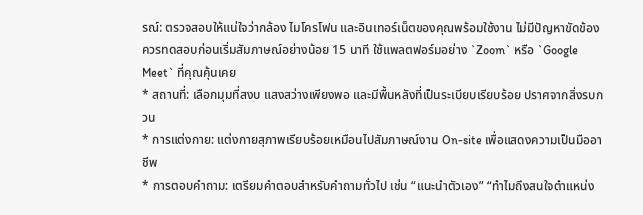รณ์: ตรวจสอบให้แน่ใจว่ากล้อง ไมโครโฟน และอินเทอร์เน็ตของคุณพร้อมใช้งาน ไม่มีปัญหาขัดข้อง ควรทดสอบก่อนเริ่มสัมภาษณ์อย่างน้อย 15 นาที ใช้แพลตฟอร์มอย่าง `Zoom` หรือ `Google Meet` ที่คุณคุ้นเคย
* สถานที่: เลือกมุมที่สงบ แสงสว่างเพียงพอ และมีพื้นหลังที่เป็นระเบียบเรียบร้อย ปราศจากสิ่งรบกวน
* การแต่งกาย: แต่งกายสุภาพเรียบร้อยเหมือนไปสัมภาษณ์งาน On-site เพื่อแสดงความเป็นมืออาชีพ
* การตอบคำถาม: เตรียมคำตอบสำหรับคำถามทั่วไป เช่น “แนะนำตัวเอง” “ทำไมถึงสนใจตำแหน่ง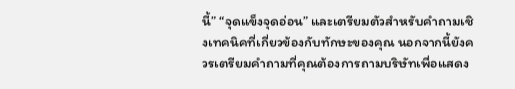นี้” “จุดแข็งจุดอ่อน” และเตรียมตัวสำหรับคำถามเชิงเทคนิคที่เกี่ยวข้องกับทักษะของคุณ นอกจากนี้ยังควรเตรียมคำถามที่คุณต้องการถามบริษัทเพื่อแสดง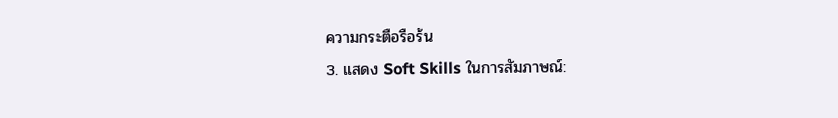ความกระตือรือร้น
3. แสดง Soft Skills ในการสัมภาษณ์: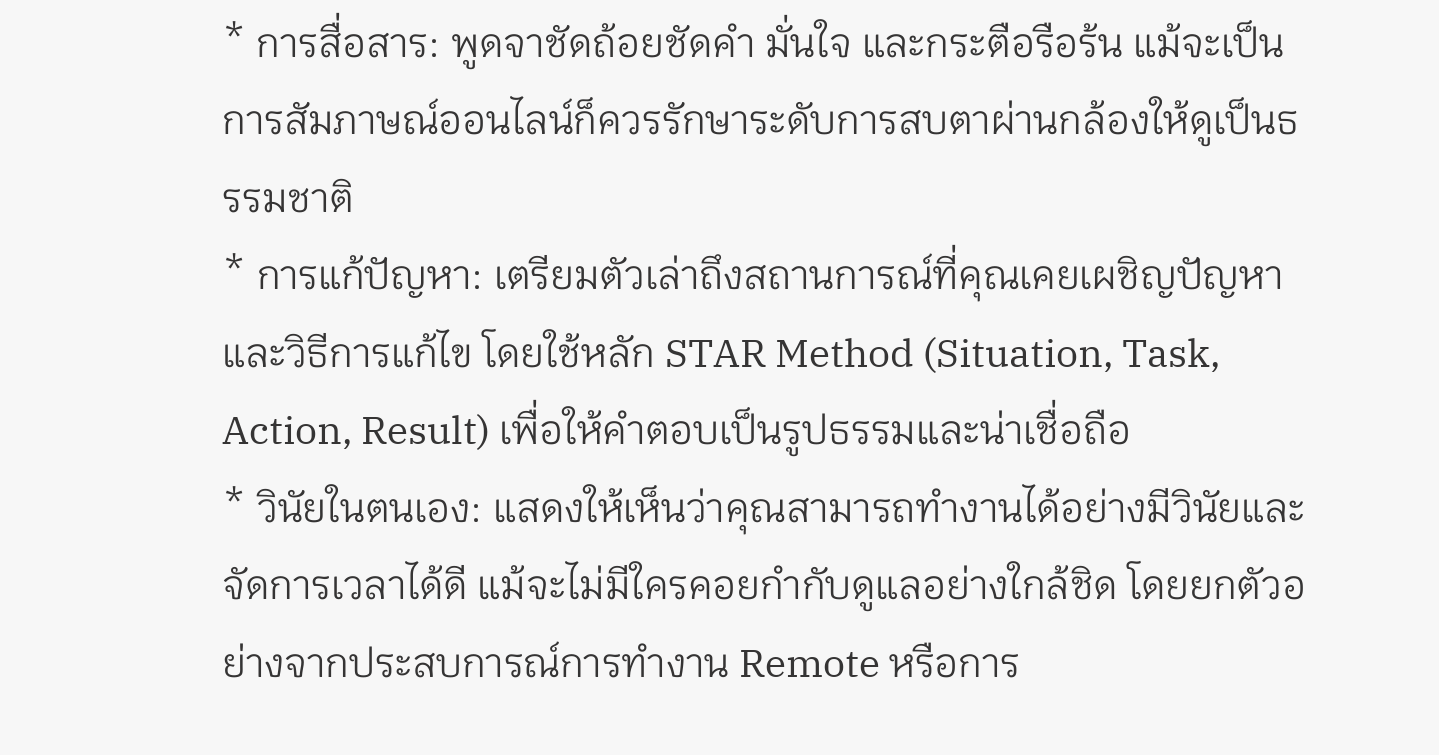* การสื่อสาร: พูดจาชัดถ้อยชัดคำ มั่นใจ และกระตือรือร้น แม้จะเป็นการสัมภาษณ์ออนไลน์ก็ควรรักษาระดับการสบตาผ่านกล้องให้ดูเป็นธรรมชาติ
* การแก้ปัญหา: เตรียมตัวเล่าถึงสถานการณ์ที่คุณเคยเผชิญปัญหาและวิธีการแก้ไข โดยใช้หลัก STAR Method (Situation, Task, Action, Result) เพื่อให้คำตอบเป็นรูปธรรมและน่าเชื่อถือ
* วินัยในตนเอง: แสดงให้เห็นว่าคุณสามารถทำงานได้อย่างมีวินัยและจัดการเวลาได้ดี แม้จะไม่มีใครคอยกำกับดูแลอย่างใกล้ชิด โดยยกตัวอย่างจากประสบการณ์การทำงาน Remote หรือการ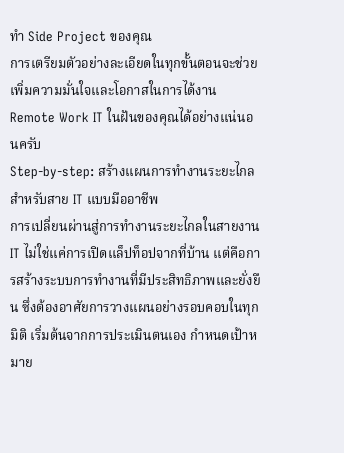ทำ Side Project ของคุณ
การเตรียมตัวอย่างละเอียดในทุกขั้นตอนจะช่วยเพิ่มความมั่นใจและโอกาสในการได้งาน Remote Work IT ในฝันของคุณได้อย่างแน่นอนครับ
Step-by-step: สร้างแผนการทำงานระยะไกลสำหรับสาย IT แบบมืออาชีพ
การเปลี่ยนผ่านสู่การทำงานระยะไกลในสายงาน IT ไม่ใช่แค่การเปิดแล็ปท็อปจากที่บ้าน แต่คือการสร้างระบบการทำงานที่มีประสิทธิภาพและยั่งยืน ซึ่งต้องอาศัยการวางแผนอย่างรอบคอบในทุกมิติ เริ่มต้นจากการประเมินตนเอง กำหนดเป้าหมาย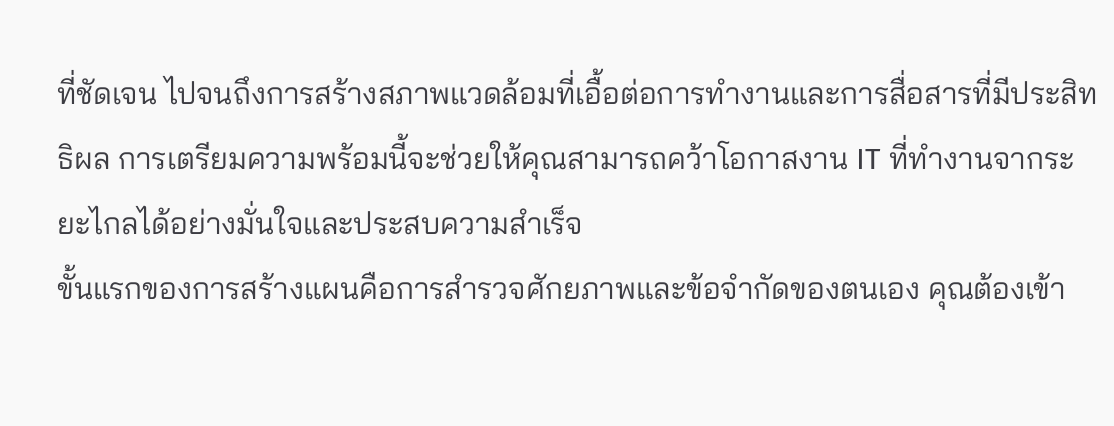ที่ชัดเจน ไปจนถึงการสร้างสภาพแวดล้อมที่เอื้อต่อการทำงานและการสื่อสารที่มีประสิทธิผล การเตรียมความพร้อมนี้จะช่วยให้คุณสามารถคว้าโอกาสงาน IT ที่ทำงานจากระยะไกลได้อย่างมั่นใจและประสบความสำเร็จ
ขั้นแรกของการสร้างแผนคือการสำรวจศักยภาพและข้อจำกัดของตนเอง คุณต้องเข้า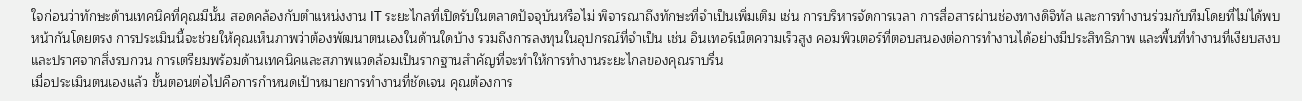ใจก่อนว่าทักษะด้านเทคนิคที่คุณมีนั้น สอดคล้องกับตำแหน่งงาน IT ระยะไกลที่เปิดรับในตลาดปัจจุบันหรือไม่ พิจารณาถึงทักษะที่จำเป็นเพิ่มเติม เช่น การบริหารจัดการเวลา การสื่อสารผ่านช่องทางดิจิทัล และการทำงานร่วมกับทีมโดยที่ไม่ได้พบหน้ากันโดยตรง การประเมินนี้จะช่วยให้คุณเห็นภาพว่าต้องพัฒนาตนเองในด้านใดบ้าง รวมถึงการลงทุนในอุปกรณ์ที่จำเป็น เช่น อินเทอร์เน็ตความเร็วสูง คอมพิวเตอร์ที่ตอบสนองต่อการทำงานได้อย่างมีประสิทธิภาพ และพื้นที่ทำงานที่เงียบสงบและปราศจากสิ่งรบกวน การเตรียมพร้อมด้านเทคนิคและสภาพแวดล้อมเป็นรากฐานสำคัญที่จะทำให้การทำงานระยะไกลของคุณราบรื่น
เมื่อประเมินตนเองแล้ว ขั้นตอนต่อไปคือการกำหนดเป้าหมายการทำงานที่ชัดเจน คุณต้องการ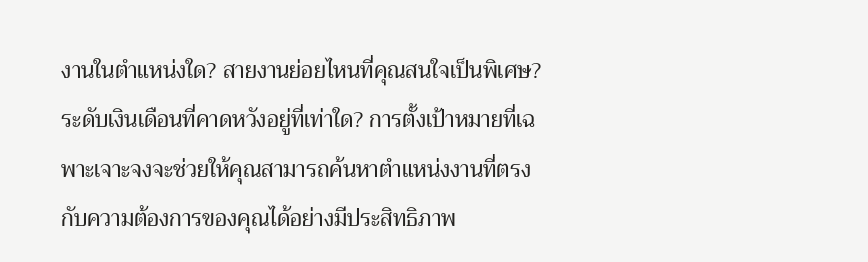งานในตำแหน่งใด? สายงานย่อยไหนที่คุณสนใจเป็นพิเศษ? ระดับเงินเดือนที่คาดหวังอยู่ที่เท่าใด? การตั้งเป้าหมายที่เฉพาะเจาะจงจะช่วยให้คุณสามารถค้นหาตำแหน่งงานที่ตรงกับความต้องการของคุณได้อย่างมีประสิทธิภาพ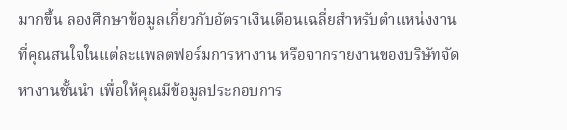มากขึ้น ลองศึกษาข้อมูลเกี่ยวกับอัตราเงินเดือนเฉลี่ยสำหรับตำแหน่งงานที่คุณสนใจในแต่ละแพลตฟอร์มการหางาน หรือจากรายงานของบริษัทจัดหางานชั้นนำ เพื่อให้คุณมีข้อมูลประกอบการ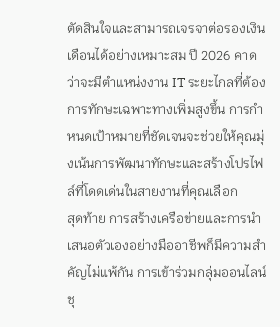ตัดสินใจและสามารถเจรจาต่อรองเงินเดือนได้อย่างเหมาะสม ปี 2026 คาดว่าจะมีตำแหน่งงาน IT ระยะไกลที่ต้องการทักษะเฉพาะทางเพิ่มสูงขึ้น การกำหนดเป้าหมายที่ชัดเจนจะช่วยให้คุณมุ่งเน้นการพัฒนาทักษะและสร้างโปรไฟล์ที่โดดเด่นในสายงานที่คุณเลือก
สุดท้าย การสร้างเครือข่ายและการนำเสนอตัวเองอย่างมืออาชีพก็มีความสำคัญไม่แพ้กัน การเข้าร่วมกลุ่มออนไลน์ ชุ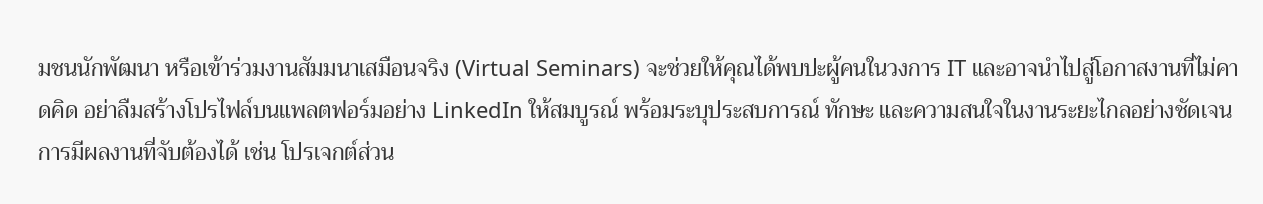มชนนักพัฒนา หรือเข้าร่วมงานสัมมนาเสมือนจริง (Virtual Seminars) จะช่วยให้คุณได้พบปะผู้คนในวงการ IT และอาจนำไปสู่โอกาสงานที่ไม่คาดคิด อย่าลืมสร้างโปรไฟล์บนแพลตฟอร์มอย่าง LinkedIn ให้สมบูรณ์ พร้อมระบุประสบการณ์ ทักษะ และความสนใจในงานระยะไกลอย่างชัดเจน การมีผลงานที่จับต้องได้ เช่น โปรเจกต์ส่วน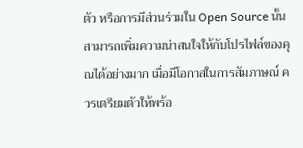ตัว หรือการมีส่วนร่วมใน Open Source นั้น สามารถเพิ่มความน่าสนใจให้กับโปรไฟล์ของคุณได้อย่างมาก เมื่อมีโอกาสในการสัมภาษณ์ ควรเตรียมตัวให้พร้อ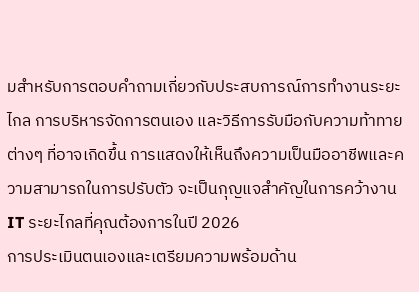มสำหรับการตอบคำถามเกี่ยวกับประสบการณ์การทำงานระยะไกล การบริหารจัดการตนเอง และวิธีการรับมือกับความท้าทายต่างๆ ที่อาจเกิดขึ้น การแสดงให้เห็นถึงความเป็นมืออาชีพและความสามารถในการปรับตัว จะเป็นกุญแจสำคัญในการคว้างาน IT ระยะไกลที่คุณต้องการในปี 2026
การประเมินตนเองและเตรียมความพร้อมด้าน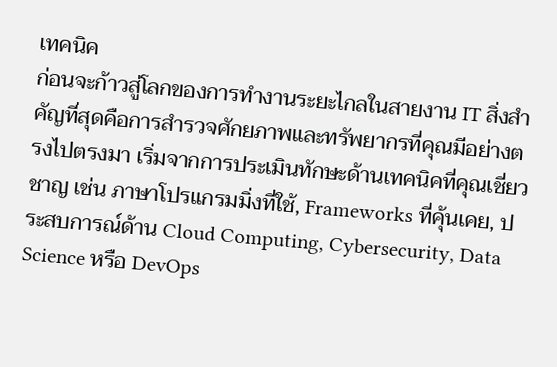เทคนิค
ก่อนจะก้าวสู่โลกของการทำงานระยะไกลในสายงาน IT สิ่งสำคัญที่สุดคือการสำรวจศักยภาพและทรัพยากรที่คุณมีอย่างตรงไปตรงมา เริ่มจากการประเมินทักษะด้านเทคนิคที่คุณเชี่ยวชาญ เช่น ภาษาโปรแกรมมิ่งที่ใช้, Frameworks ที่คุ้นเคย, ประสบการณ์ด้าน Cloud Computing, Cybersecurity, Data Science หรือ DevOps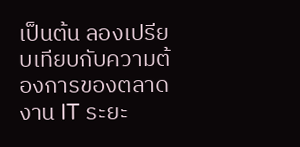เป็นต้น ลองเปรียบเทียบกับความต้องการของตลาดงาน IT ระยะ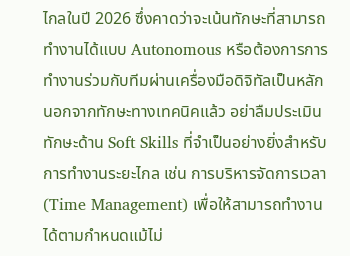ไกลในปี 2026 ซึ่งคาดว่าจะเน้นทักษะที่สามารถทำงานได้แบบ Autonomous หรือต้องการการทำงานร่วมกับทีมผ่านเครื่องมือดิจิทัลเป็นหลัก นอกจากทักษะทางเทคนิคแล้ว อย่าลืมประเมินทักษะด้าน Soft Skills ที่จำเป็นอย่างยิ่งสำหรับการทำงานระยะไกล เช่น การบริหารจัดการเวลา (Time Management) เพื่อให้สามารถทำงานได้ตามกำหนดแม้ไม่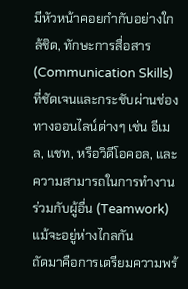มีหัวหน้าคอยกำกับอย่างใกล้ชิด, ทักษะการสื่อสาร (Communication Skills) ที่ชัดเจนและกระชับผ่านช่องทางออนไลน์ต่างๆ เช่น อีเมล, แชท, หรือวิดีโอคอล, และความสามารถในการทำงานร่วมกับผู้อื่น (Teamwork) แม้จะอยู่ห่างไกลกัน
ถัดมาคือการเตรียมความพร้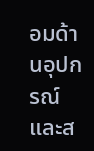อมด้านอุปกรณ์และส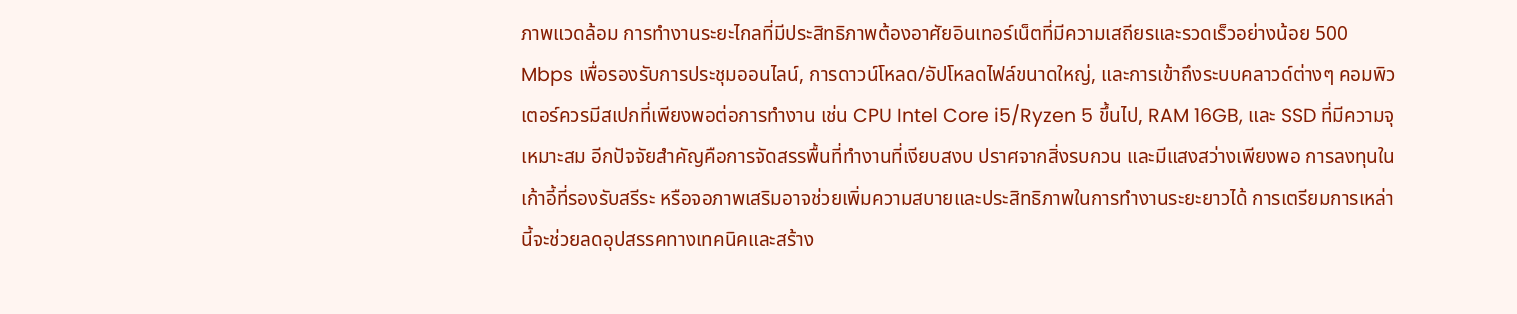ภาพแวดล้อม การทำงานระยะไกลที่มีประสิทธิภาพต้องอาศัยอินเทอร์เน็ตที่มีความเสถียรและรวดเร็วอย่างน้อย 500 Mbps เพื่อรองรับการประชุมออนไลน์, การดาวน์โหลด/อัปโหลดไฟล์ขนาดใหญ่, และการเข้าถึงระบบคลาวด์ต่างๆ คอมพิวเตอร์ควรมีสเปกที่เพียงพอต่อการทำงาน เช่น CPU Intel Core i5/Ryzen 5 ขึ้นไป, RAM 16GB, และ SSD ที่มีความจุเหมาะสม อีกปัจจัยสำคัญคือการจัดสรรพื้นที่ทำงานที่เงียบสงบ ปราศจากสิ่งรบกวน และมีแสงสว่างเพียงพอ การลงทุนในเก้าอี้ที่รองรับสรีระ หรือจอภาพเสริมอาจช่วยเพิ่มความสบายและประสิทธิภาพในการทำงานระยะยาวได้ การเตรียมการเหล่านี้จะช่วยลดอุปสรรคทางเทคนิคและสร้าง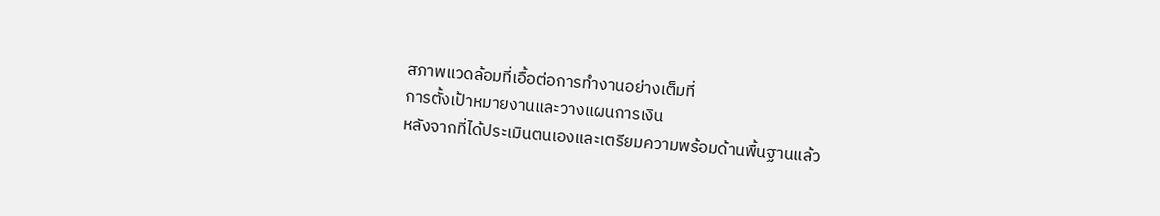สภาพแวดล้อมที่เอื้อต่อการทำงานอย่างเต็มที่
การตั้งเป้าหมายงานและวางแผนการเงิน
หลังจากที่ได้ประเมินตนเองและเตรียมความพร้อมด้านพื้นฐานแล้ว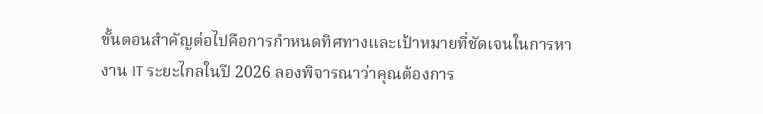ขั้นตอนสำคัญต่อไปคือการกำหนดทิศทางและเป้าหมายที่ชัดเจนในการหางาน IT ระยะไกลในปี 2026 ลองพิจารณาว่าคุณต้องการ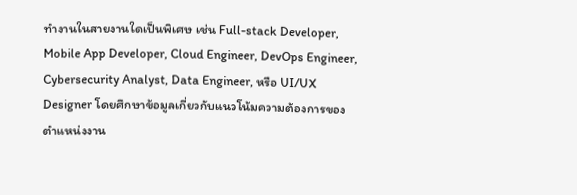ทำงานในสายงานใดเป็นพิเศษ เช่น Full-stack Developer, Mobile App Developer, Cloud Engineer, DevOps Engineer, Cybersecurity Analyst, Data Engineer, หรือ UI/UX Designer โดยศึกษาข้อมูลเกี่ยวกับแนวโน้มความต้องการของตำแหน่งงาน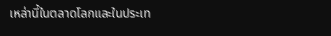เหล่านี้ในตลาดโลกและในประเท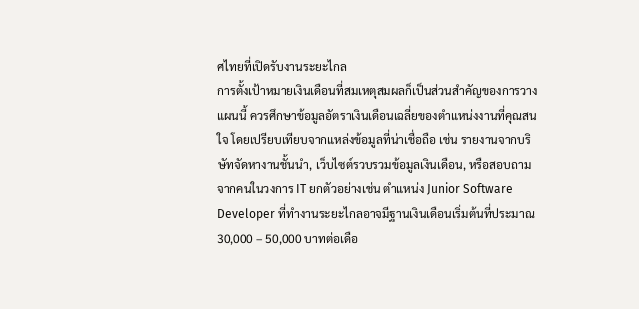ศไทยที่เปิดรับงานระยะไกล
การตั้งเป้าหมายเงินเดือนที่สมเหตุสมผลก็เป็นส่วนสำคัญของการวางแผนนี้ ควรศึกษาข้อมูลอัตราเงินเดือนเฉลี่ยของตำแหน่งงานที่คุณสนใจ โดยเปรียบเทียบจากแหล่งข้อมูลที่น่าเชื่อถือ เช่น รายงานจากบริษัทจัดหางานชั้นนำ, เว็บไซต์รวบรวมข้อมูลเงินเดือน, หรือสอบถามจากคนในวงการ IT ยกตัวอย่างเช่น ตำแหน่ง Junior Software Developer ที่ทำงานระยะไกลอาจมีฐานเงินเดือนเริ่มต้นที่ประมาณ 30,000 – 50,000 บาทต่อเดือ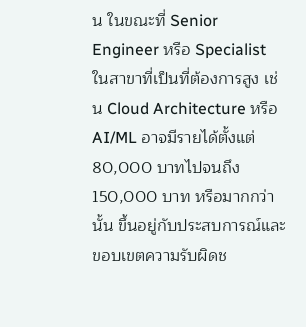น ในขณะที่ Senior Engineer หรือ Specialist ในสาขาที่เป็นที่ต้องการสูง เช่น Cloud Architecture หรือ AI/ML อาจมีรายได้ตั้งแต่ 80,000 บาทไปจนถึง 150,000 บาท หรือมากกว่านั้น ขึ้นอยู่กับประสบการณ์และขอบเขตความรับผิดช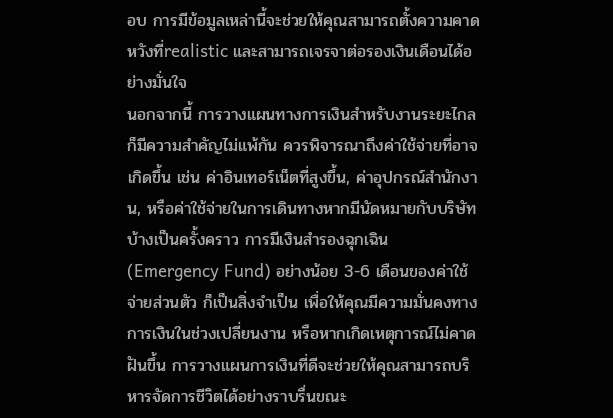อบ การมีข้อมูลเหล่านี้จะช่วยให้คุณสามารถตั้งความคาดหวังที่realistic และสามารถเจรจาต่อรองเงินเดือนได้อย่างมั่นใจ
นอกจากนี้ การวางแผนทางการเงินสำหรับงานระยะไกลก็มีความสำคัญไม่แพ้กัน ควรพิจารณาถึงค่าใช้จ่ายที่อาจเกิดขึ้น เช่น ค่าอินเทอร์เน็ตที่สูงขึ้น, ค่าอุปกรณ์สำนักงาน, หรือค่าใช้จ่ายในการเดินทางหากมีนัดหมายกับบริษัทบ้างเป็นครั้งคราว การมีเงินสำรองฉุกเฉิน (Emergency Fund) อย่างน้อย 3-6 เดือนของค่าใช้จ่ายส่วนตัว ก็เป็นสิ่งจำเป็น เพื่อให้คุณมีความมั่นคงทางการเงินในช่วงเปลี่ยนงาน หรือหากเกิดเหตุการณ์ไม่คาดฝันขึ้น การวางแผนการเงินที่ดีจะช่วยให้คุณสามารถบริหารจัดการชีวิตได้อย่างราบรื่นขณะ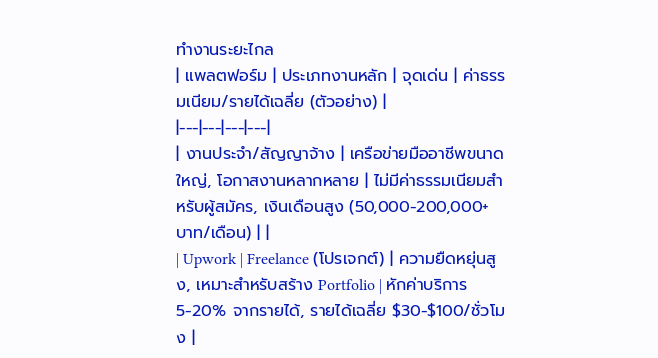ทำงานระยะไกล
| แพลตฟอร์ม | ประเภทงานหลัก | จุดเด่น | ค่าธรรมเนียม/รายได้เฉลี่ย (ตัวอย่าง) |
|---|---|---|---|
| งานประจำ/สัญญาจ้าง | เครือข่ายมืออาชีพขนาดใหญ่, โอกาสงานหลากหลาย | ไม่มีค่าธรรมเนียมสำหรับผู้สมัคร, เงินเดือนสูง (50,000-200,000+ บาท/เดือน) | |
| Upwork | Freelance (โปรเจกต์) | ความยืดหยุ่นสูง, เหมาะสำหรับสร้าง Portfolio | หักค่าบริการ 5-20% จากรายได้, รายได้เฉลี่ย $30-$100/ชั่วโมง |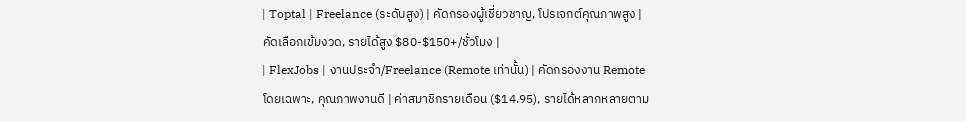| Toptal | Freelance (ระดับสูง) | คัดกรองผู้เชี่ยวชาญ, โปรเจกต์คุณภาพสูง | คัดเลือกเข้มงวด, รายได้สูง $80-$150+/ชั่วโมง |
| FlexJobs | งานประจำ/Freelance (Remote เท่านั้น) | คัดกรองงาน Remote โดยเฉพาะ, คุณภาพงานดี | ค่าสมาชิกรายเดือน ($14.95), รายได้หลากหลายตาม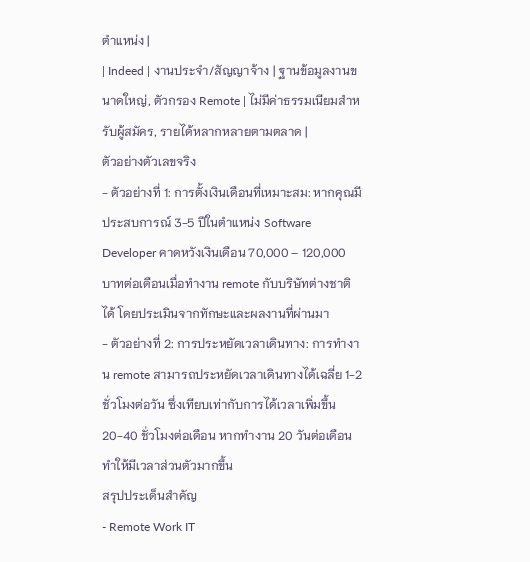ตำแหน่ง |
| Indeed | งานประจำ/สัญญาจ้าง | ฐานข้อมูลงานขนาดใหญ่, ตัวกรอง Remote | ไม่มีค่าธรรมเนียมสำหรับผู้สมัคร, รายได้หลากหลายตามตลาด |
ตัวอย่างตัวเลขจริง
- ตัวอย่างที่ 1: การตั้งเงินเดือนที่เหมาะสม: หากคุณมีประสบการณ์ 3-5 ปีในตำแหน่ง Software Developer คาดหวังเงินเดือน 70,000 – 120,000 บาทต่อเดือนเมื่อทำงาน remote กับบริษัทต่างชาติได้ โดยประเมินจากทักษะและผลงานที่ผ่านมา
- ตัวอย่างที่ 2: การประหยัดเวลาเดินทาง: การทำงาน remote สามารถประหยัดเวลาเดินทางได้เฉลี่ย 1-2 ชั่วโมงต่อวัน ซึ่งเทียบเท่ากับการได้เวลาเพิ่มขึ้น 20-40 ชั่วโมงต่อเดือน หากทำงาน 20 วันต่อเดือน ทำให้มีเวลาส่วนตัวมากขึ้น
สรุปประเด็นสำคัญ
- Remote Work IT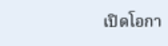เปิดโอกา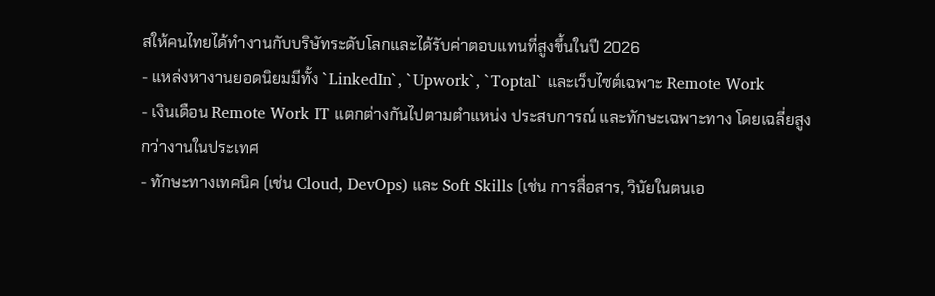สให้คนไทยได้ทำงานกับบริษัทระดับโลกและได้รับค่าตอบแทนที่สูงขึ้นในปี 2026
- แหล่งหางานยอดนิยมมีทั้ง `LinkedIn`, `Upwork`, `Toptal` และเว็บไซต์เฉพาะ Remote Work
- เงินเดือน Remote Work IT แตกต่างกันไปตามตำแหน่ง ประสบการณ์ และทักษะเฉพาะทาง โดยเฉลี่ยสูงกว่างานในประเทศ
- ทักษะทางเทคนิค (เช่น Cloud, DevOps) และ Soft Skills (เช่น การสื่อสาร, วินัยในตนเอ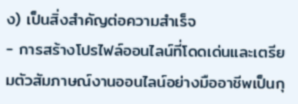ง) เป็นสิ่งสำคัญต่อความสำเร็จ
- การสร้างโปรไฟล์ออนไลน์ที่โดดเด่นและเตรียมตัวสัมภาษณ์งานออนไลน์อย่างมืออาชีพเป็นกุ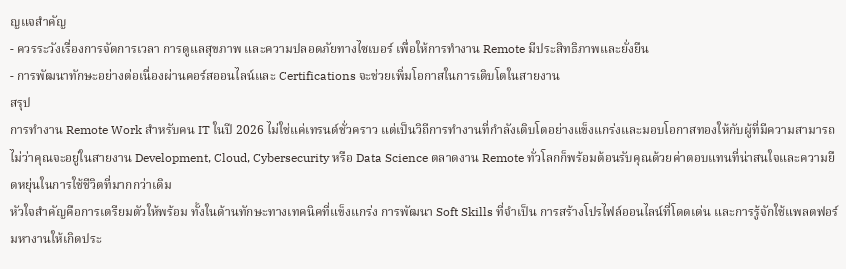ญแจสำคัญ
- ควรระวังเรื่องการจัดการเวลา การดูแลสุขภาพ และความปลอดภัยทางไซเบอร์ เพื่อให้การทำงาน Remote มีประสิทธิภาพและยั่งยืน
- การพัฒนาทักษะอย่างต่อเนื่องผ่านคอร์สออนไลน์และ Certifications จะช่วยเพิ่มโอกาสในการเติบโตในสายงาน
สรุป
การทำงาน Remote Work สำหรับคน IT ในปี 2026 ไม่ใช่แค่เทรนด์ชั่วคราว แต่เป็นวิถีการทำงานที่กำลังเติบโตอย่างแข็งแกร่งและมอบโอกาสทองให้กับผู้ที่มีความสามารถ ไม่ว่าคุณจะอยู่ในสายงาน Development, Cloud, Cybersecurity หรือ Data Science ตลาดงาน Remote ทั่วโลกก็พร้อมต้อนรับคุณด้วยค่าตอบแทนที่น่าสนใจและความยืดหยุ่นในการใช้ชีวิตที่มากกว่าเดิม
หัวใจสำคัญคือการเตรียมตัวให้พร้อม ทั้งในด้านทักษะทางเทคนิคที่แข็งแกร่ง การพัฒนา Soft Skills ที่จำเป็น การสร้างโปรไฟล์ออนไลน์ที่โดดเด่น และการรู้จักใช้แพลตฟอร์มหางานให้เกิดประ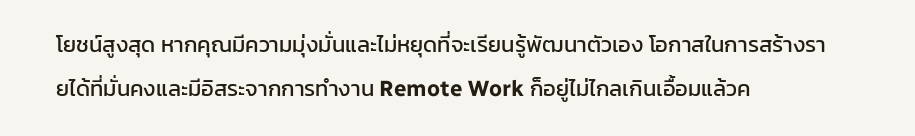โยชน์สูงสุด หากคุณมีความมุ่งมั่นและไม่หยุดที่จะเรียนรู้พัฒนาตัวเอง โอกาสในการสร้างรายได้ที่มั่นคงและมีอิสระจากการทำงาน Remote Work ก็อยู่ไม่ไกลเกินเอื้อมแล้วค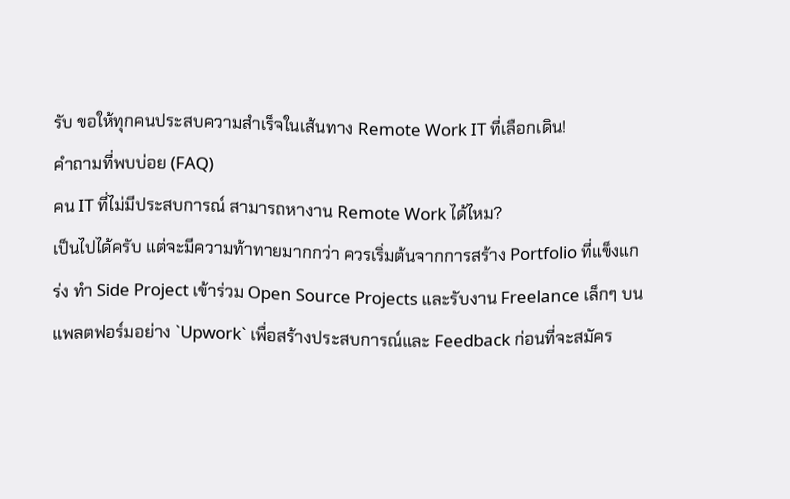รับ ขอให้ทุกคนประสบความสำเร็จในเส้นทาง Remote Work IT ที่เลือกเดิน!
คำถามที่พบบ่อย (FAQ)
คน IT ที่ไม่มีประสบการณ์ สามารถหางาน Remote Work ได้ไหม?
เป็นไปได้ครับ แต่จะมีความท้าทายมากกว่า ควรเริ่มต้นจากการสร้าง Portfolio ที่แข็งแกร่ง ทำ Side Project เข้าร่วม Open Source Projects และรับงาน Freelance เล็กๆ บนแพลตฟอร์มอย่าง `Upwork` เพื่อสร้างประสบการณ์และ Feedback ก่อนที่จะสมัคร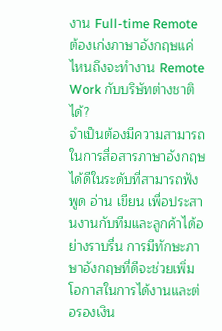งาน Full-time Remote
ต้องเก่งภาษาอังกฤษแค่ไหนถึงจะทำงาน Remote Work กับบริษัทต่างชาติได้?
จำเป็นต้องมีความสามารถในการสื่อสารภาษาอังกฤษได้ดีในระดับที่สามารถฟัง พูด อ่าน เขียน เพื่อประสานงานกับทีมและลูกค้าได้อย่างราบรื่น การมีทักษะภาษาอังกฤษที่ดีจะช่วยเพิ่มโอกาสในการได้งานและต่อรองเงิน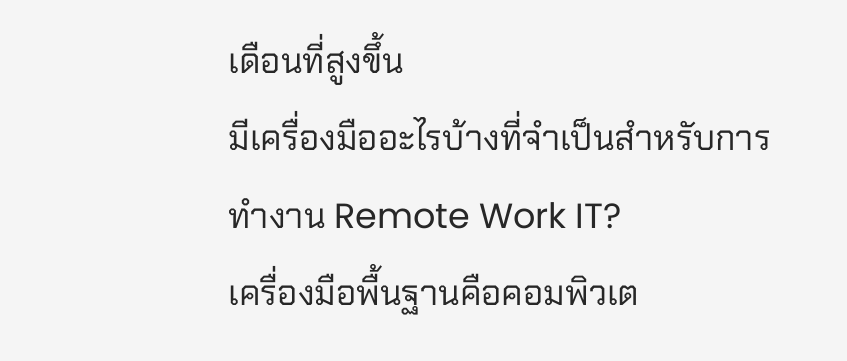เดือนที่สูงขึ้น
มีเครื่องมืออะไรบ้างที่จำเป็นสำหรับการทำงาน Remote Work IT?
เครื่องมือพื้นฐานคือคอมพิวเต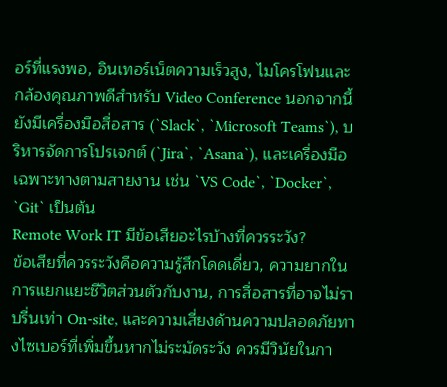อร์ที่แรงพอ, อินเทอร์เน็ตความเร็วสูง, ไมโครโฟนและกล้องคุณภาพดีสำหรับ Video Conference นอกจากนี้ยังมีเครื่องมือสื่อสาร (`Slack`, `Microsoft Teams`), บริหารจัดการโปรเจกต์ (`Jira`, `Asana`), และเครื่องมือเฉพาะทางตามสายงาน เช่น `VS Code`, `Docker`, `Git` เป็นต้น
Remote Work IT มีข้อเสียอะไรบ้างที่ควรระวัง?
ข้อเสียที่ควรระวังคือความรู้สึกโดดเดี่ยว, ความยากในการแยกแยะชีวิตส่วนตัวกับงาน, การสื่อสารที่อาจไม่ราบรื่นเท่า On-site, และความเสี่ยงด้านความปลอดภัยทางไซเบอร์ที่เพิ่มขึ้นหากไม่ระมัดระวัง ควรมีวินัยในกา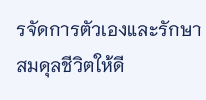รจัดการตัวเองและรักษาสมดุลชีวิตให้ดี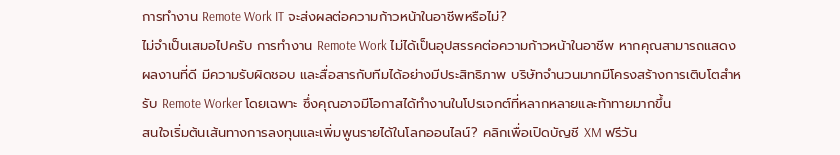การทำงาน Remote Work IT จะส่งผลต่อความก้าวหน้าในอาชีพหรือไม่?
ไม่จำเป็นเสมอไปครับ การทำงาน Remote Work ไม่ได้เป็นอุปสรรคต่อความก้าวหน้าในอาชีพ หากคุณสามารถแสดงผลงานที่ดี มีความรับผิดชอบ และสื่อสารกับทีมได้อย่างมีประสิทธิภาพ บริษัทจำนวนมากมีโครงสร้างการเติบโตสำหรับ Remote Worker โดยเฉพาะ ซึ่งคุณอาจมีโอกาสได้ทำงานในโปรเจกต์ที่หลากหลายและท้าทายมากขึ้น
สนใจเริ่มต้นเส้นทางการลงทุนและเพิ่มพูนรายได้ในโลกออนไลน์? คลิกเพื่อเปิดบัญชี XM ฟรีวัน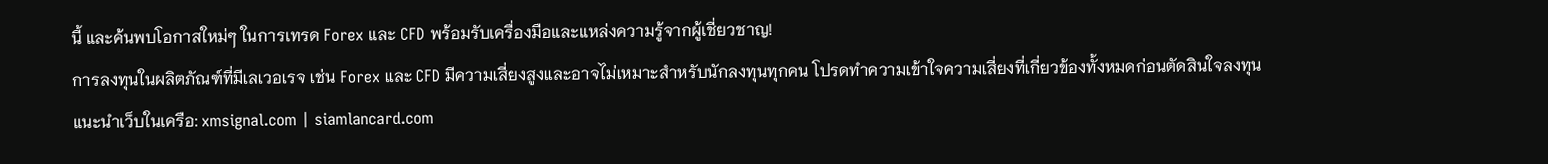นี้ และค้นพบโอกาสใหม่ๆ ในการเทรด Forex และ CFD พร้อมรับเครื่องมือและแหล่งความรู้จากผู้เชี่ยวชาญ!
การลงทุนในผลิตภัณฑ์ที่มีเลเวอเรจ เช่น Forex และ CFD มีความเสี่ยงสูงและอาจไม่เหมาะสำหรับนักลงทุนทุกคน โปรดทำความเข้าใจความเสี่ยงที่เกี่ยวข้องทั้งหมดก่อนตัดสินใจลงทุน
แนะนำเว็บในเครือ: xmsignal.com | siamlancard.com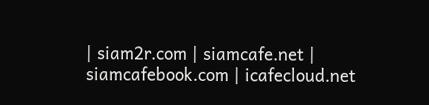| siam2r.com | siamcafe.net | siamcafebook.com | icafecloud.net